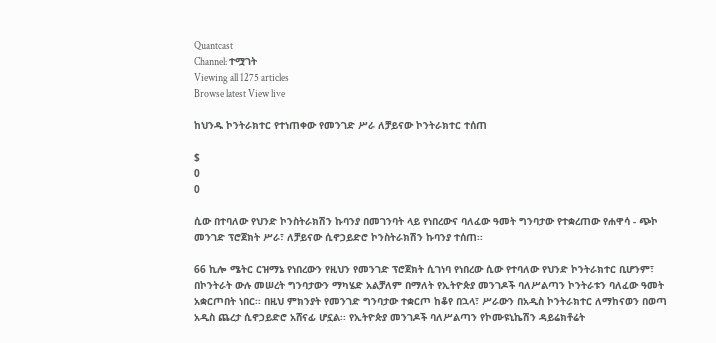Quantcast
Channel: ተሟገት
Viewing all 1275 articles
Browse latest View live

ከህንዱ ኮንትራክተር የተነጠቀው የመንገድ ሥራ ለቻይናው ኮንትራክተር ተሰጠ

$
0
0

ሲው በተባለው የህንድ ኮንስትራክሽን ኩባንያ በመገንባት ላይ የነበረውና ባለፈው ዓመት ግንባታው የተቋረጠው የሐዋሳ - ጭኮ መንገድ ፕሮጀክት ሥራ፣ ለቻይናው ሲኖኃይድሮ ኮንስትራክሽን ኩባንያ ተሰጠ፡፡

66 ኪሎ ሜትር ርዝማኔ የነበረውን የዚህን የመንገድ ፕሮጀክት ሲገነባ የነበረው ሲው የተባለው የህንድ ኮንትራክተር ቢሆንም፣ በኮንትራት ውሉ መሠረት ግንባታውን ማካሄድ አልቻለም በማለት የኢትዮጵያ መንገዶች ባለሥልጣን ኮንትራቱን ባለፈው ዓመት አቋርጦበት ነበር፡፡ በዚህ ምክንያት የመንገድ ግንባታው ተቋርጦ ከቆየ በኋላ፣ ሥራውን በአዲስ ኮንትራክተር ለማከናወን በወጣ አዲስ ጨረታ ሲኖኃይድሮ አሸናፊ ሆኗል፡፡ የኢትዮጵያ መንገዶች ባለሥልጣን የኮሙዩኒኬሽን ዳይሬክቶሬት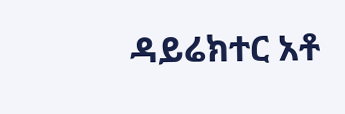ዳይሬክተር አቶ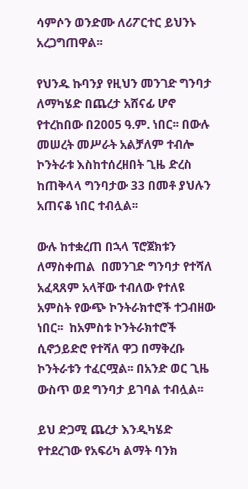ሳምሶን ወንድሙ ለሪፖርተር ይህንኑ አረጋግጠዋል፡፡

የህንዱ ኩባንያ የዚህን መንገድ ግንባታ ለማካሄድ በጨረታ አሸናፊ ሆኖ የተረከበው በ2005 ዓ.ም. ነበር፡፡ በውሉ መሠረት መሥራት አልቻለም ተብሎ ኮንትራቱ እስከተሰረዘበት ጊዜ ድረስ ከጠቅላላ ግንባታው 33 በመቶ ያህሉን አጠናቆ ነበር ተብሏል፡፡

ውሉ ከተቋረጠ በኋላ ፕሮጀክቱን ለማስቀጠል  በመንገድ ግንባታ የተሻለ አፈጻጸም አላቸው ተብለው የተለዩ አምስት የውጭ ኮንትራክተሮች ተጋብዘው ነበር፡፡  ከአምስቱ ኮንትራክተሮች ሲኖኃይድሮ የተሻለ ዋጋ በማቅረቡ ኮንትራቱን ተፈርሟል፡፡ በአንድ ወር ጊዜ ውስጥ ወደ ግንባታ ይገባል ተብሏል፡፡

ይህ ድጋሚ ጨረታ እንዲካሄድ የተደረገው የአፍሪካ ልማት ባንክ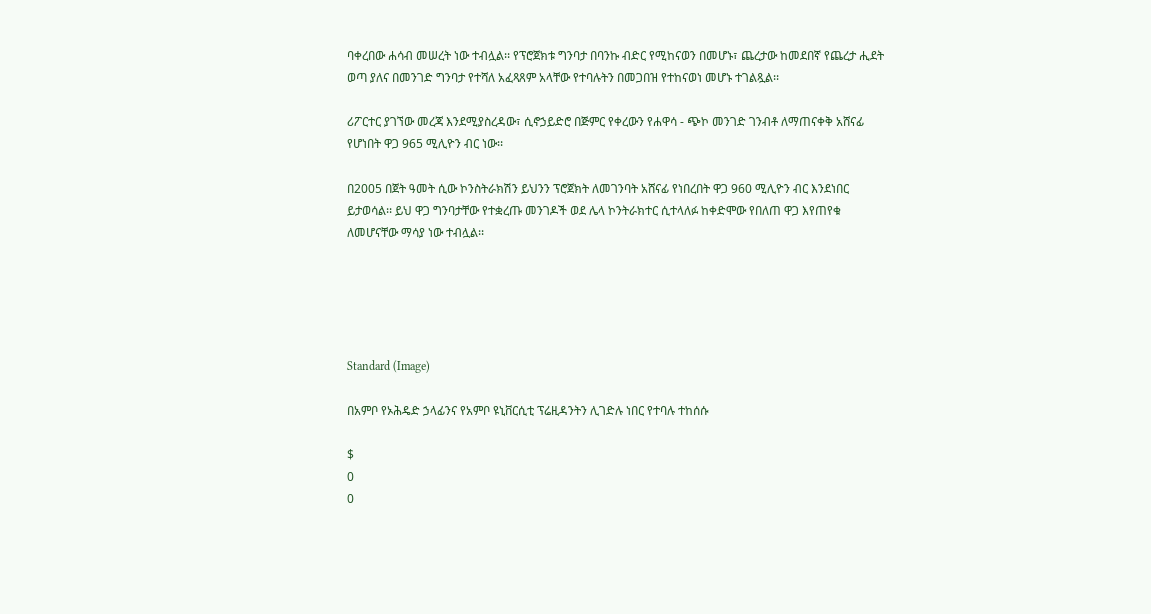ባቀረበው ሐሳብ መሠረት ነው ተብሏል፡፡ የፕሮጀክቱ ግንባታ በባንኩ ብድር የሚከናወን በመሆኑ፣ ጨረታው ከመደበኛ የጨረታ ሒደት ወጣ ያለና በመንገድ ግንባታ የተሻለ አፈጻጸም አላቸው የተባሉትን በመጋበዝ የተከናወነ መሆኑ ተገልጿል፡፡

ሪፖርተር ያገኘው መረጃ እንደሚያስረዳው፣ ሲኖኃይድሮ በጅምር የቀረውን የሐዋሳ - ጭኮ መንገድ ገንብቶ ለማጠናቀቅ አሸናፊ የሆነበት ዋጋ 965 ሚሊዮን ብር ነው፡፡

በ2005 በጀት ዓመት ሲው ኮንስትራክሽን ይህንን ፕሮጀክት ለመገንባት አሸናፊ የነበረበት ዋጋ 960 ሚሊዮን ብር እንደነበር ይታወሳል፡፡ ይህ ዋጋ ግንባታቸው የተቋረጡ መንገዶች ወደ ሌላ ኮንትራክተር ሲተላለፉ ከቀድሞው የበለጠ ዋጋ እየጠየቁ ለመሆናቸው ማሳያ ነው ተብሏል፡፡





Standard (Image)

በአምቦ የኦሕዴድ ኃላፊንና የአምቦ ዩኒቨርሲቲ ፕሬዚዳንትን ሊገድሉ ነበር የተባሉ ተከሰሱ

$
0
0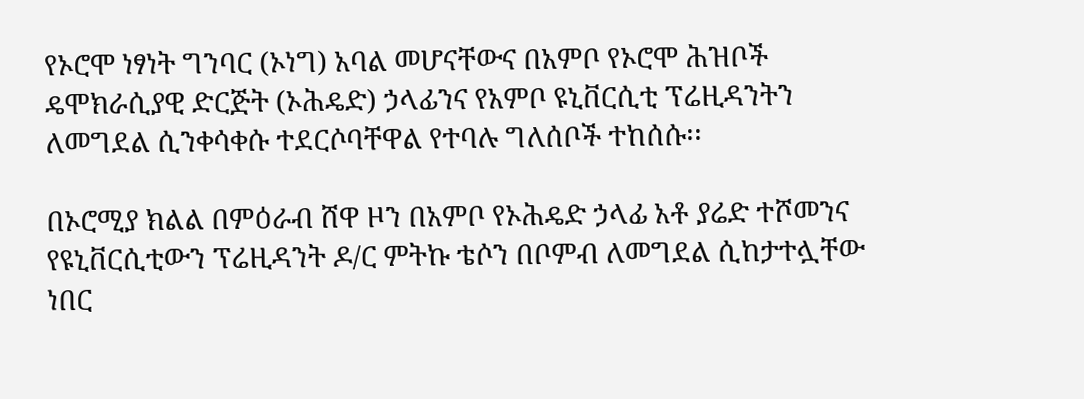የኦሮሞ ነፃነት ግንባር (ኦነግ) አባል መሆናቸውና በአምቦ የኦሮሞ ሕዝቦች ዴሞክራሲያዊ ድርጅት (ኦሕዴድ) ኃላፊንና የአምቦ ዩኒቨርሲቲ ፕሬዚዳንትን ለመግደል ሲንቀሳቀሱ ተደርሶባቸዋል የተባሉ ግለሰቦች ተከሰሱ፡፡

በኦሮሚያ ክልል በምዕራብ ሸዋ ዞን በአምቦ የኦሕዴድ ኃላፊ አቶ ያሬድ ተሾመንና የዩኒቨርሲቲውን ፕሬዚዳንት ዶ/ር ምትኩ ቴሶን በቦምብ ለመግደል ሲከታተሏቸው ነበር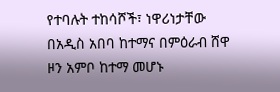የተባሉት ተከሳሾች፣ ነዋሪነታቸው በአዲስ አበባ ከተማና በምዕራብ ሸዋ ዞን አምቦ ከተማ መሆኑ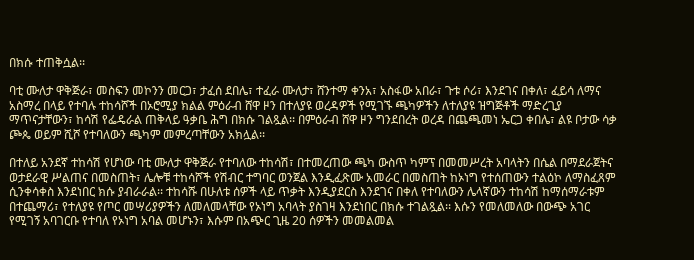በክሱ ተጠቅሷል፡፡

ባቲ ሙለታ ዋቅጅራ፣ መስፍን መኮንን መርጋ፣ ታፈሰ ደበሌ፣ ተፈራ ሙለታ፣ ሸንተማ ቀንአ፣ አስፋው አበራ፣ ጉቱ ሶሪ፣ እንደገና በቀለ፣ ፈይሳ ለማና አስማረ በላይ የተባሉ ተከሳሾች በኦሮሚያ ክልል ምዕራብ ሸዋ ዞን በተለያዩ ወረዳዎች የሚገኙ ጫካዎችን ለተለያዩ ዝግጅቶች ማድረጊያ ማጥናታቸውን፣ ከሳሽ የፌዴራል ጠቅላይ ዓቃቤ ሕግ በክሱ ገልጿል፡፡ በምዕራብ ሸዋ ዞን ግንደበረት ወረዳ በጨጫመነ ኤርጋ ቀበሌ፣ ልዩ ቦታው ሳቃ ጮጴ ወይም ሺሾ የተባለውን ጫካም መምረጣቸውን አክሏል፡፡

በተለይ አንደኛ ተከሳሽ የሆነው ባቲ ሙለታ ዋቅጅራ የተባለው ተከሳሽ፣ በተመረጠው ጫካ ውስጥ ካምፕ በመመሥረት አባላትን በሴል በማደራጀትና ወታደራዊ ሥልጠና በመስጠት፣ ሌሎቹ ተከሳሾች የሽብር ተግባር ወንጀል እንዲፈጽሙ አመራር በመስጠት ከኦነግ የተሰጠውን ተልዕኮ ለማስፈጸም ሲንቀሳቀስ እንደነበር ክሱ ያብራራል፡፡ ተከሳሹ በሁለቱ ሰዎች ላይ ጥቃት እንዲያደርስ እንደገና በቀለ የተባለውን ሌላኛውን ተከሳሽ ከማሰማራቱም በተጨማሪ፣ የተለያዩ የጦር መሣሪያዎችን ለመለመላቸው የኦነግ አባላት ያስገዛ እንደነበር በክሱ ተገልጿል፡፡ እሱን የመለመለው በውጭ አገር የሚገኝ አባገርቡ የተባለ የኦነግ አባል መሆኑን፣ እሱም በአጭር ጊዜ 20 ሰዎችን መመልመል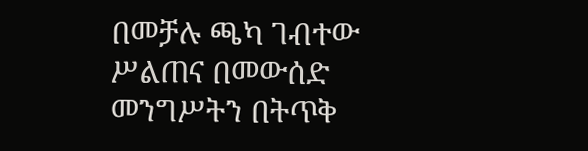በመቻሉ ጫካ ገብተው ሥልጠና በመውሰድ መንግሥትን በትጥቅ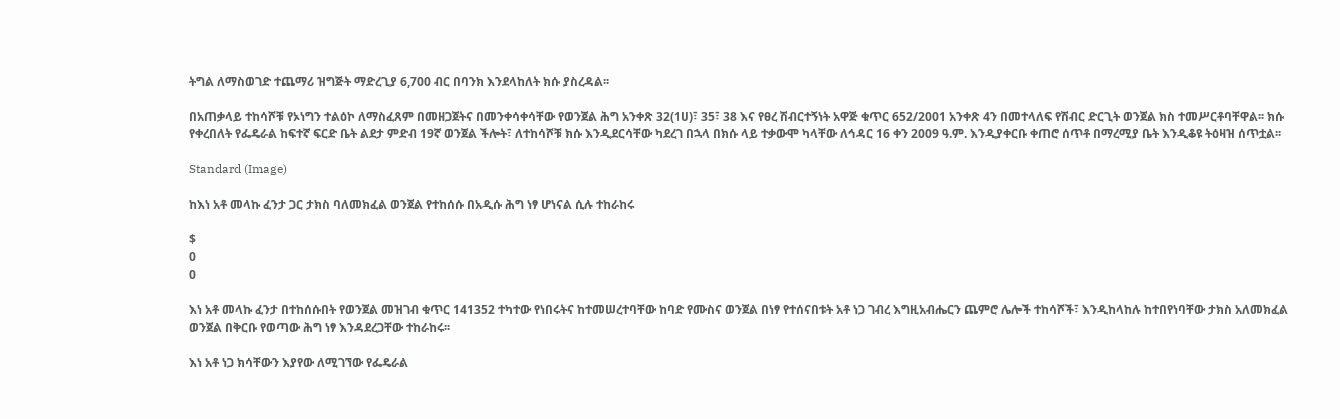ትግል ለማስወገድ ተጨማሪ ዝግጅት ማድረጊያ 6,700 ብር በባንክ እንደላከለት ክሱ ያስረዳል፡፡

በአጠቃላይ ተከሳሾቹ የኦነግን ተልዕኮ ለማስፈጸም በመዘጋጀትና በመንቀሳቀሳቸው የወንጀል ሕግ አንቀጽ 32(1ሀ)፣ 35፣ 38 እና የፀረ ሽብርተኝነት አዋጅ ቁጥር 652/2001 አንቀጽ 4ን በመተላለፍ የሽብር ድርጊት ወንጀል ክስ ተመሥርቶባቸዋል፡፡ ክሱ የቀረበለት የፌዴራል ከፍተኛ ፍርድ ቤት ልደታ ምድብ 19ኛ ወንጀል ችሎት፣ ለተከሳሾቹ ክሱ እንዲደርሳቸው ካደረገ በኋላ በክሱ ላይ ተቃውሞ ካላቸው ለኅዳር 16 ቀን 2009 ዓ.ም. እንዲያቀርቡ ቀጠሮ ሰጥቶ በማረሚያ ቤት እንዲቆዩ ትዕዛዝ ሰጥቷል፡፡

Standard (Image)

ከእነ አቶ መላኩ ፈንታ ጋር ታክስ ባለመክፈል ወንጀል የተከሰሱ በአዲሱ ሕግ ነፃ ሆነናል ሲሉ ተከራከሩ

$
0
0

እነ አቶ መላኩ ፈንታ በተከሰሱበት የወንጀል መዝገብ ቁጥር 141352 ተካተው የነበሩትና ከተመሠረተባቸው ከባድ የሙስና ወንጀል በነፃ የተሰናበቱት አቶ ነጋ ገብረ እግዚአብሔርን ጨምሮ ሌሎች ተከሳሾች፣ እንዲከላከሉ ከተበየነባቸው ታክስ አለመክፈል ወንጀል በቅርቡ የወጣው ሕግ ነፃ እንዳደረጋቸው ተከራከሩ፡፡

እነ አቶ ነጋ ክሳቸውን እያየው ለሚገኘው የፌዴራል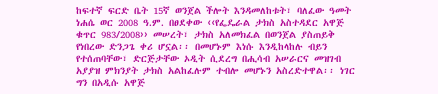ከፍተኛ ፍርድ ቤት 15ኛ ወንጀል ችሎት እንዳመለከቱት፣ ባለፈው ዓመት ነሐሴ ወር 2008 ዓ.ም. በፀደቀው ‹‹የፌዴራል ታክስ አስተዳደር አዋጅ ቁጥር 983/2008›› መሠረት፣ ታክስ አለመክፈል በወንጀል ያስጠይቅ የነበረው ድንጋጌ ቀሪ ሆኗል፡፡ በመሆኑም እነሱ እንዲከላከሉ ብይን የተሰጠባቸው፣ ድርጅታቸው ኦዲት ሲደረግ በሒሳብ አሠራርና መዝገብ አያያዝ ምክንያት ታክስ አልከፈሉም ተብሎ መሆኑን አስረድተዋል፡፡ ነገር ግን በአዲሱ አዋጅ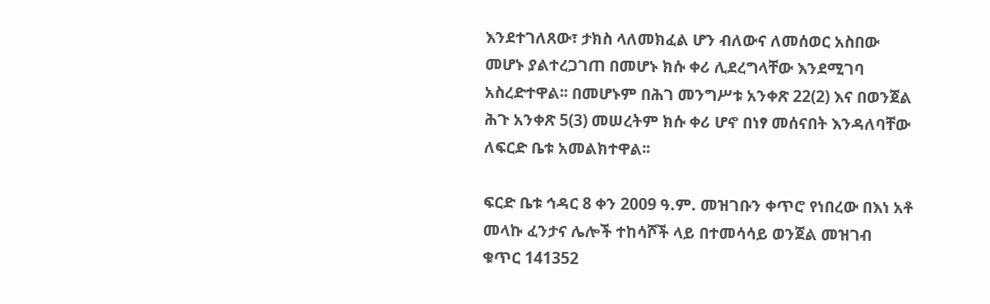እንደተገለጸው፣ ታክስ ላለመክፈል ሆን ብለውና ለመሰወር አስበው መሆኑ ያልተረጋገጠ በመሆኑ ክሱ ቀሪ ሊደረግላቸው እንደሚገባ አስረድተዋል፡፡ በመሆኑም በሕገ መንግሥቱ አንቀጽ 22(2) እና በወንጀል ሕጉ አንቀጽ 5(3) መሠረትም ክሱ ቀሪ ሆኖ በነፃ መሰናበት እንዳለባቸው ለፍርድ ቤቱ አመልክተዋል፡፡

ፍርድ ቤቱ ኅዳር 8 ቀን 2009 ዓ.ም. መዝገቡን ቀጥሮ የነበረው በእነ አቶ መላኩ ፈንታና ሌሎች ተከሳሾች ላይ በተመሳሳይ ወንጀል መዝገብ ቁጥር 141352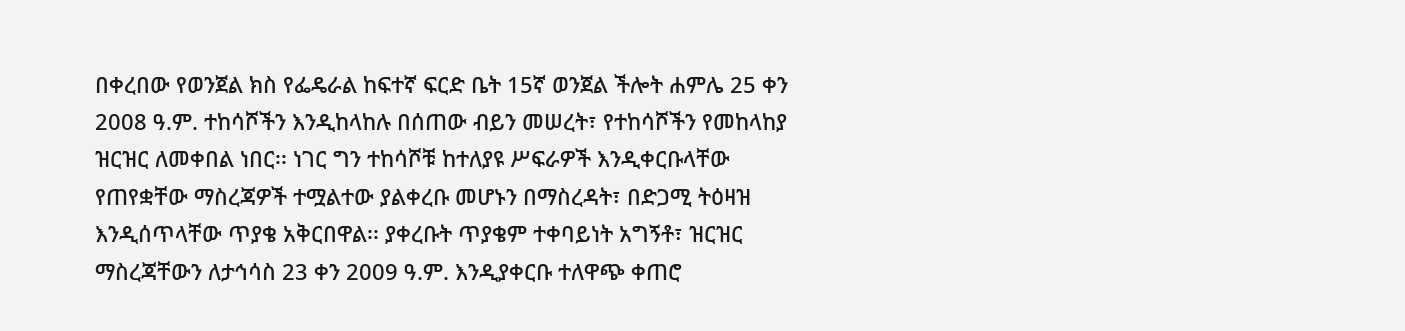በቀረበው የወንጀል ክስ የፌዴራል ከፍተኛ ፍርድ ቤት 15ኛ ወንጀል ችሎት ሐምሌ 25 ቀን 2008 ዓ.ም. ተከሳሾችን እንዲከላከሉ በሰጠው ብይን መሠረት፣ የተከሳሾችን የመከላከያ ዝርዝር ለመቀበል ነበር፡፡ ነገር ግን ተከሳሾቹ ከተለያዩ ሥፍራዎች እንዲቀርቡላቸው የጠየቋቸው ማስረጃዎች ተሟልተው ያልቀረቡ መሆኑን በማስረዳት፣ በድጋሚ ትዕዛዝ እንዲሰጥላቸው ጥያቄ አቅርበዋል፡፡ ያቀረቡት ጥያቄም ተቀባይነት አግኝቶ፣ ዝርዝር ማስረጃቸውን ለታኅሳስ 23 ቀን 2009 ዓ.ም. እንዲያቀርቡ ተለዋጭ ቀጠሮ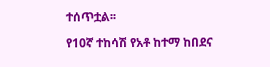ተሰጥቷል፡፡

የ10ኛ ተከሳሽ የአቶ ከተማ ከበደና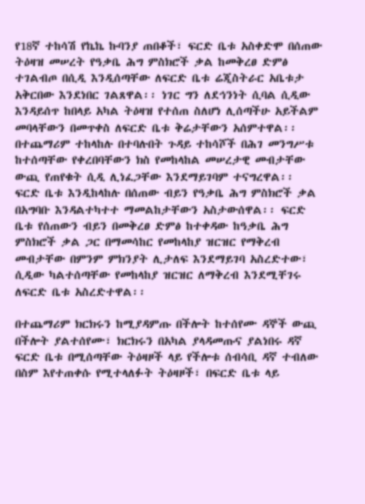የ18ኛ ተከሳሽ የኬኬ ኩባንያ ጠበቆች፣ ፍርድ ቤቱ አስቀድሞ በሰጠው ትዕዛዝ መሠረት የዓቃቤ ሕግ ምስክሮች ቃል ከመቅረፀ ድምፅ ተገልብጦ በሲዲ እንዲሰጣቸው ለፍርድ ቤቱ ሬጂስትራር አቤቱታ አቅርበው እንደነበር ገልጸዋል፡፡ ነገር ግን ለደኅንነት ሲባል ሲዲው እንዳይሰጥ ከበላይ አካል ትዕዛዝ የተሰጠ ስለሆነ ሊሰጣችሁ አይችልም መባላቸውን በመጥቀስ ለፍርድ ቤቱ ቅሬታቸውን አሰምተዋል፡፡ በተጨማሪም ተከላከሉ በተባሉበት ጉዳይ ተከሳሾች በሕገ መንግሥቱ ከተሰጣቸው የቀረበባቸውን ክስ የመከላከል መሠረታዊ መብታቸው ውጪ የጠየቁት ሲዲ ሊነፈጋቸው እንደማይገባም ተናግረዋል፡፡ ፍርድ ቤቱ እንዲከላከሉ በሰጠው ብይን የዓቃቤ ሕግ ምስክሮች ቃል በአግባቡ እንዳልተካተተ ማመልከታቸውን አስታውሰዋል፡፡ ፍርድ ቤቱ የሰጠውን ብይን በመቅረፀ ድምፅ ከተቀዳው ከዓቃቤ ሕግ ምስክሮች ቃል ጋር በማመሳከር የመከላከያ ዝርዝር የማቅረብ መብታቸው በምንም ምክንያት ሊታለፍ እንደማይገባ አስረድተው፣ ሲዲው ካልተሰጣቸው የመከላከያ ዝርዝር ለማቅረብ እንደሚቸገሩ ለፍርድ ቤቱ አስረድተዋል፡፡

በተጨማሪም ክርክሩን ከሚያዳምጡ በችሎት ከተሰየሙ ዳኞች ውጪ በችሎት ያልተሰየሙ፣ ክርክሩን በአካል ያላዳመጡና ያልነበሩ ዳኛ ፍርድ ቤቱ በሚሰጣቸው ትዕዛዞች ላይ የችሎቱ ሰብሳቢ ዳኛ ተብለው በስም እየተጠቀሱ የሚተላለፉት ትዕዛዞች፣ በፍርድ ቤቱ ላይ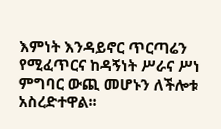እምነት እንዳይኖር ጥርጣሬን የሚፈጥርና ከዳኝነት ሥራና ሥነ ምግባር ውጪ መሆኑን ለችሎቱ አስረድተዋል፡፡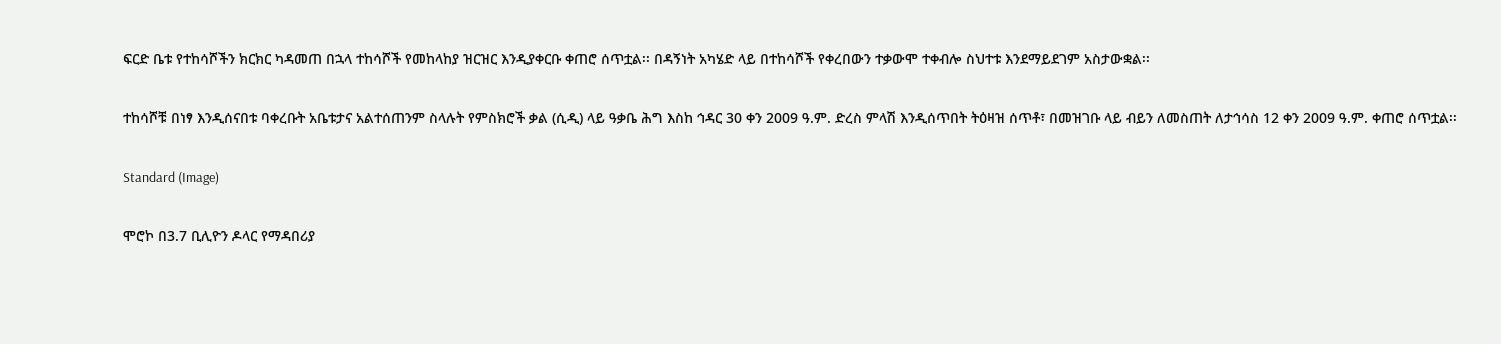ፍርድ ቤቱ የተከሳሾችን ክርክር ካዳመጠ በኋላ ተከሳሾች የመከላከያ ዝርዝር እንዲያቀርቡ ቀጠሮ ሰጥቷል፡፡ በዳኝነት አካሄድ ላይ በተከሳሾች የቀረበውን ተቃውሞ ተቀብሎ ስህተቱ እንደማይደገም አስታውቋል፡፡

ተከሳሾቹ በነፃ እንዲሰናበቱ ባቀረቡት አቤቱታና አልተሰጠንም ስላሉት የምስክሮች ቃል (ሲዲ) ላይ ዓቃቤ ሕግ እስከ ኅዳር 30 ቀን 2009 ዓ.ም. ድረስ ምላሽ እንዲሰጥበት ትዕዛዝ ሰጥቶ፣ በመዝገቡ ላይ ብይን ለመስጠት ለታኅሳስ 12 ቀን 2009 ዓ.ም. ቀጠሮ ሰጥቷል፡፡

Standard (Image)

ሞሮኮ በ3.7 ቢሊዮን ዶላር የማዳበሪያ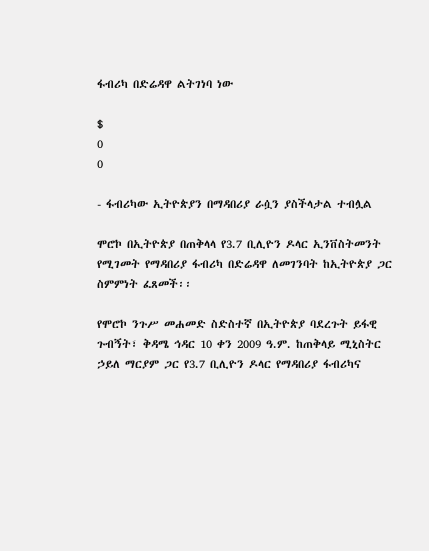ፋብሪካ በድሬዳዋ ልትገነባ ነው

$
0
0

- ፋብሪካው ኢትዮጵያን በማዳበሪያ ራሷን ያስችላታል ተብሏል

ሞሮኮ በኢትዮጵያ በጠቅላላ የ3.7 ቢሊዮን ዶላር ኢንቨስትመንት የሚገመት የማዳበሪያ ፋብሪካ በድሬዳዋ ለመገንባት ከኢትዮጵያ ጋር ስምምነት ፈጸመች፡፡

የሞሮኮ ንጉሥ መሐመድ ስድስተኛ በኢትዮጵያ ባደረጉት ይፋዊ ጉብኝት፣ ቅዳሜ ኅዳር 10 ቀን 2009 ዓ.ም. ከጠቅላይ ሚኒስትር ኃይለ ማርያም ጋር የ3.7 ቢሊዮን ዶላር የማዳበሪያ ፋብሪካና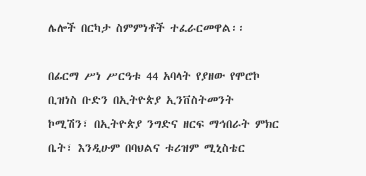ሌሎች በርካታ ስምምነቶች ተፈራርመዋል፡፡

በፊርማ ሥነ ሥርዓቱ 44 አባላት የያዘው የሞሮኮ ቢዝነስ ቡድን በኢትዮጵያ ኢንቨስትመንት ኮሚሽን፣ በኢትዮጵያ ንግድና ዘርፍ ማኅበራት ምክር ቤት፣ እንዲሁም በባህልና ቱሪዝም ሚኒስቴር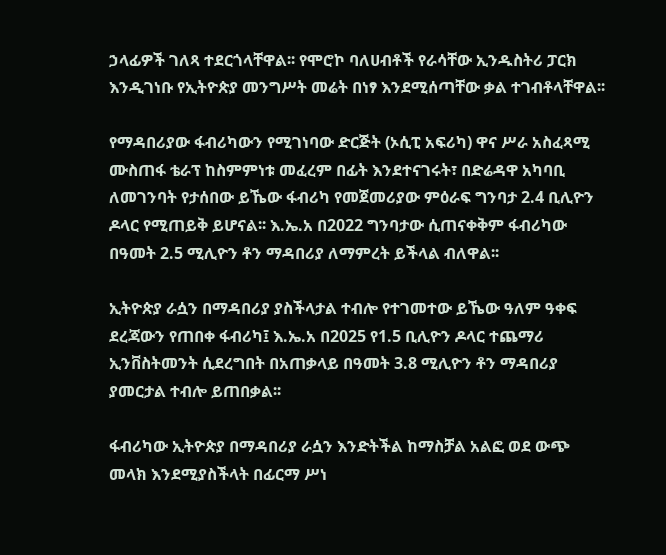ኃላፊዎች ገለጻ ተደርጎላቸዋል፡፡ የሞሮኮ ባለሀብቶች የራሳቸው ኢንዱስትሪ ፓርክ እንዲገነቡ የኢትዮጵያ መንግሥት መሬት በነፃ እንደሚሰጣቸው ቃል ተገብቶላቸዋል፡፡

የማዳበሪያው ፋብሪካውን የሚገነባው ድርጅት (ኦሲፒ አፍሪካ) ዋና ሥራ አስፈጻሚ ሙስጠፋ ቴራፕ ከስምምነቱ መፈረም በፊት እንደተናገሩት፣ በድሬዳዋ አካባቢ ለመገንባት የታሰበው ይኼው ፋብሪካ የመጀመሪያው ምዕራፍ ግንባታ 2.4 ቢሊዮን ዶላር የሚጠይቅ ይሆናል፡፡ እ.ኤ.አ በ2022 ግንባታው ሲጠናቀቅም ፋብሪካው በዓመት 2.5 ሚሊዮን ቶን ማዳበሪያ ለማምረት ይችላል ብለዋል፡፡

ኢትዮጵያ ራሷን በማዳበሪያ ያስችላታል ተብሎ የተገመተው ይኼው ዓለም ዓቀፍ ደረጃውን የጠበቀ ፋብሪካ፤ እ.ኤ.አ በ2025 የ1.5 ቢሊዮን ዶላር ተጨማሪ ኢንቨስትመንት ሲደረግበት በአጠቃላይ በዓመት 3.8 ሚሊዮን ቶን ማዳበሪያ ያመርታል ተብሎ ይጠበቃል፡፡

ፋብሪካው ኢትዮጵያ በማዳበሪያ ራሷን እንድትችል ከማስቻል አልፎ ወደ ውጭ መላክ እንደሚያስችላት በፊርማ ሥነ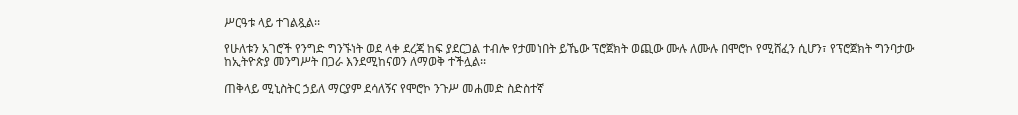ሥርዓቱ ላይ ተገልጿል፡፡

የሁለቱን አገሮች የንግድ ግንኙነት ወደ ላቀ ደረጃ ከፍ ያደርጋል ተብሎ የታመነበት ይኼው ፕሮጀክት ወጪው ሙሉ ለሙሉ በሞሮኮ የሚሸፈን ሲሆን፣ የፕሮጀክት ግንባታው ከኢትዮጵያ መንግሥት በጋራ እንደሚከናወን ለማወቅ ተችሏል፡፡

ጠቅላይ ሚኒስትር ኃይለ ማርያም ደሳለኝና የሞሮኮ ንጉሥ መሐመድ ስድስተኛ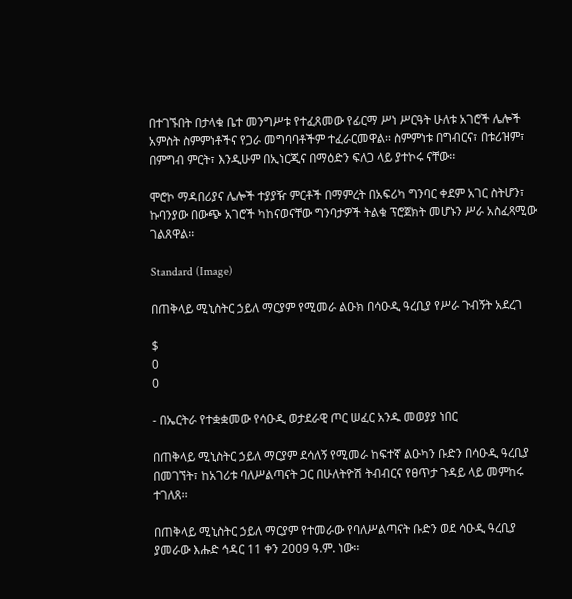በተገኙበት በታላቁ ቤተ መንግሥቱ የተፈጸመው የፊርማ ሥነ ሥርዓት ሁለቱ አገሮች ሌሎች አምስት ስምምነቶችና የጋራ መግባባቶችም ተፈራርመዋል፡፡ ስምምነቱ በግብርና፣ በቱሪዝም፣ በምግብ ምርት፣ እንዲሁም በኢነርጂና በማዕድን ፍለጋ ላይ ያተኮሩ ናቸው፡፡

ሞሮኮ ማዳበሪያና ሌሎች ተያያዥ ምርቶች በማምረት በአፍሪካ ግንባር ቀደም አገር ስትሆን፣ ኩባንያው በውጭ አገሮች ካከናወናቸው ግንባታዎች ትልቁ ፕሮጀክት መሆኑን ሥራ አስፈጻሚው ገልጸዋል፡፡

Standard (Image)

በጠቅላይ ሚኒስትር ኃይለ ማርያም የሚመራ ልዑክ በሳዑዲ ዓረቢያ የሥራ ጉብኝት አደረገ

$
0
0

- በኤርትራ የተቋቋመው የሳዑዲ ወታደራዊ ጦር ሠፈር አንዱ መወያያ ነበር

በጠቅላይ ሚኒስትር ኃይለ ማርያም ደሳለኝ የሚመራ ከፍተኛ ልዑካን ቡድን በሳዑዲ ዓረቢያ በመገኘት፣ ከአገሪቱ ባለሥልጣናት ጋር በሁለትዮሽ ትብብርና የፀጥታ ጉዳይ ላይ መምከሩ ተገለጸ፡፡

በጠቅላይ ሚኒስትር ኃይለ ማርያም የተመራው የባለሥልጣናት ቡድን ወደ ሳዑዲ ዓረቢያ ያመራው እሑድ ኅዳር 11 ቀን 2009 ዓ.ም. ነው፡፡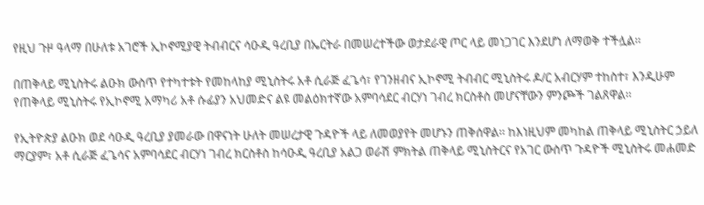የዚህ ጉዞ ዓላማ በሁለቱ አገሮች ኢኮኖሚያዊ ትብብርና ሳዑዲ ዓረቢያ በኤርትራ በመሠረተችው ወታደራዊ ጦር ላይ መነጋገር እንደሆነ ለማወቅ ተችሏል፡፡

በጠቅላይ ሚኒስትሩ ልዑክ ውስጥ የተካተቱት የመከላከያ ሚኒስትሩ አቶ ሲራጅ ፈጌሳ፣ የገንዘብና ኢኮኖሚ ትብብር ሚኒስትሩ ዶ/ር አብርሃም ተከስተ፣ እንዲሁም የጠቅላይ ሚኒስትሩ የኢኮኖሚ አማካሪ አቶ ሱፊያን አህመድና ልዩ መልዕክተኛው አምባሳደር ብርሃነ ገብረ ክርስቶስ መሆናቸውን ምንጮች ገልጸዋል፡፡

የኢትዮጵያ ልዑክ ወደ ሳዑዲ ዓረቢያ ያመራው በዋናነት ሁለት መሠረታዊ ጉዳዮች ላይ ለመወያየት መሆኑን ጠቅሰዋል፡፡ ከእነዚህም መካከል ጠቅላይ ሚኒስትር ኃይለ ማርያም፣ አቶ ሲራጅ ፈጌሳና አምባሳደር ብርሃነ ገብረ ክርስቶስ ከሳዑዲ ዓረቢያ አልጋ ወራሽ ምክትል ጠቅላይ ሚኒስትርና የአገር ውስጥ ጉዳዮች ሚኒስትሩ መሐመድ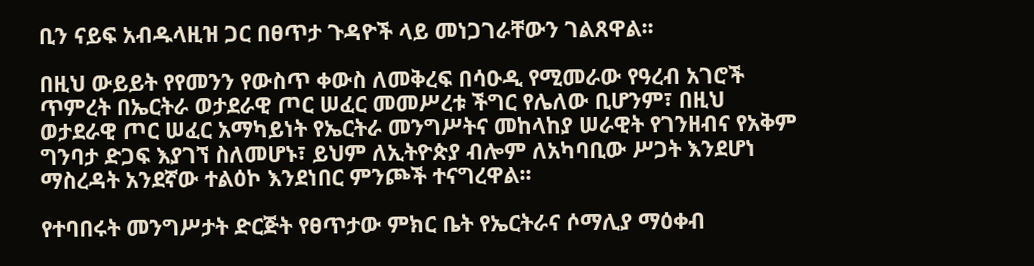ቢን ናይፍ አብዱላዚዝ ጋር በፀጥታ ጉዳዮች ላይ መነጋገራቸውን ገልጸዋል፡፡

በዚህ ውይይት የየመንን የውስጥ ቀውስ ለመቅረፍ በሳዑዲ የሚመራው የዓረብ አገሮች ጥምረት በኤርትራ ወታደራዊ ጦር ሠፈር መመሥረቱ ችግር የሌለው ቢሆንም፣ በዚህ ወታደራዊ ጦር ሠፈር አማካይነት የኤርትራ መንግሥትና መከላከያ ሠራዊት የገንዘብና የአቅም ግንባታ ድጋፍ እያገኘ ስለመሆኑ፣ ይህም ለኢትዮጵያ ብሎም ለአካባቢው ሥጋት እንደሆነ ማስረዳት አንደኛው ተልዕኮ እንደነበር ምንጮች ተናግረዋል፡፡

የተባበሩት መንግሥታት ድርጅት የፀጥታው ምክር ቤት የኤርትራና ሶማሊያ ማዕቀብ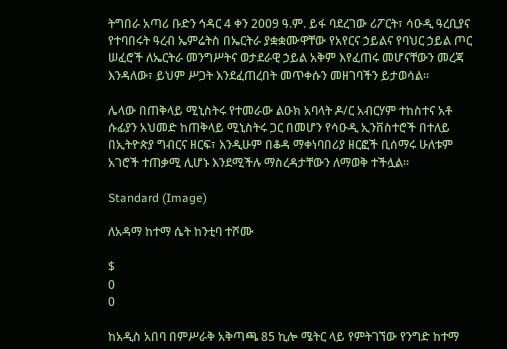ትግበራ አጣሪ ቡድን ኅዳር 4 ቀን 2009 ዓ.ም. ይፋ ባደረገው ሪፖርት፣ ሳዑዲ ዓረቢያና የተባበሩት ዓረብ ኤምሬትስ በኤርትራ ያቋቋሙዋቸው የአየርና ኃይልና የባህር ኃይል ጦር ሠፈሮች ለኤርትራ መንግሥትና ወታደራዊ ኃይል አቅም እየፈጠሩ መሆናቸውን መረጃ እንዳለው፣ ይህም ሥጋት እንደፈጠረበት መጥቀሱን መዘገባችን ይታወሳል፡፡

ሌላው በጠቅላይ ሚኒስትሩ የተመራው ልዑክ አባላት ዶ/ር አብርሃም ተከስተና አቶ ሱፊያን አህመድ ከጠቅላይ ሚኒስትሩ ጋር በመሆን የሳዑዲ ኢንቨስተሮች በተለይ በኢትዮጵያ ግብርና ዘርፍ፣ እንዲሁም በቆዳ ማቀነባበሪያ ዘርፎች ቢሰማሩ ሁለቱም አገሮች ተጠቃሚ ሊሆኑ እንደሚችሉ ማስረዳታቸውን ለማወቅ ተችሏል፡፡

Standard (Image)

ለአዳማ ከተማ ሴት ከንቲባ ተሾሙ

$
0
0

ከአዲስ አበባ በምሥራቅ አቅጣጫ 85 ኪሎ ሜትር ላይ የምትገኘው የንግድ ከተማ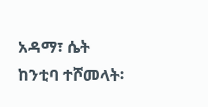አዳማ፣ ሴት ከንቲባ ተሾመላት፡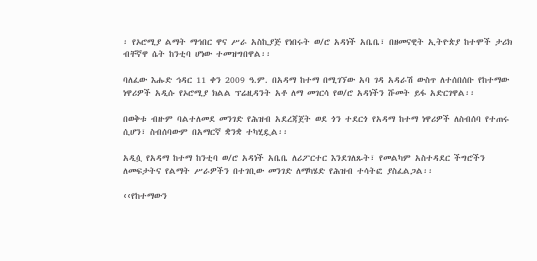፡ የኦሮሚያ ልማት ማኅበር ዋና ሥራ አስኪያጅ የነበሩት ወ/ሮ አዳነች አቤቤ፣ በዘመናዊት ኢትዮጵያ ከተሞች ታሪክ ብቸኛዋ ሴት ከንቲባ ሆነው ተመዝግበዋል፡፡

ባለፈው እሑድ ኅዳር 11 ቀን 2009 ዓ.ም. በአዳማ ከተማ በሚገኘው አባ ገዳ አዳራሽ ውስጥ ለተሰበሰቡ የከተማው ነዋሪዎች አዲሱ የኦሮሚያ ክልል ፕሬዚዳንት አቶ ለማ መገርሳ የወ/ሮ አዳነችን ሹመት ይፋ አድርገዋል፡፡

በወቅቱ ብዙም ባልተለመደ መንገድ የሕዝብ አደረጃጀት ወደ ጎን ተደርጎ የአዳማ ከተማ ነዋሪዎች ለስብሰባ የተጠሩ ሲሆን፣ ስብሰባውም በአማርኛ ቋንቋ ተካሂዷል፡፡

አዲሷ የአዳማ ከተማ ከንቲባ ወ/ሮ አዳነች አቤቤ ለሪፖርተር እንደገለጹት፣ የመልካም አስተዳደር ችግሮችን ለመፍታትና የልማት ሥራዎችን በተገቢው መንገድ ለማካሄድ የሕዝብ ተሳትፎ ያስፈልጋል፡፡

‹‹የከተማውን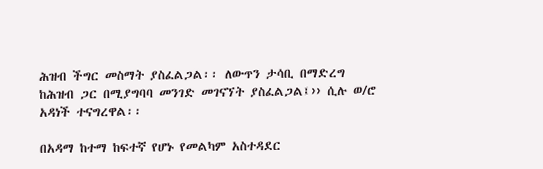ሕዝብ ችግር መስማት ያስፈልጋል፡፡ ለውጥን ታሳቢ በማድረግ ከሕዝብ ጋር በሚያግባባ መንገድ መገናኘት ያስፈልጋል፤›› ሲሉ ወ/ሮ አዳነች ተናግረዋል፡፡

በአዳማ ከተማ ከፍተኛ የሆኑ የመልካም አስተዳደር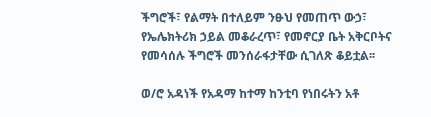ችግሮች፣ የልማት በተለይም ንፁህ የመጠጥ ውኃ፣ የኤሌክትሪክ ኃይል መቆራረጥ፣ የመኖርያ ቤት አቅርቦትና የመሳሰሉ ችግሮች መንሰራፋታቸው ሲገለጽ ቆይቷል፡፡

ወ/ሮ አዳነች የአዳማ ከተማ ከንቲባ የነበሩትን አቶ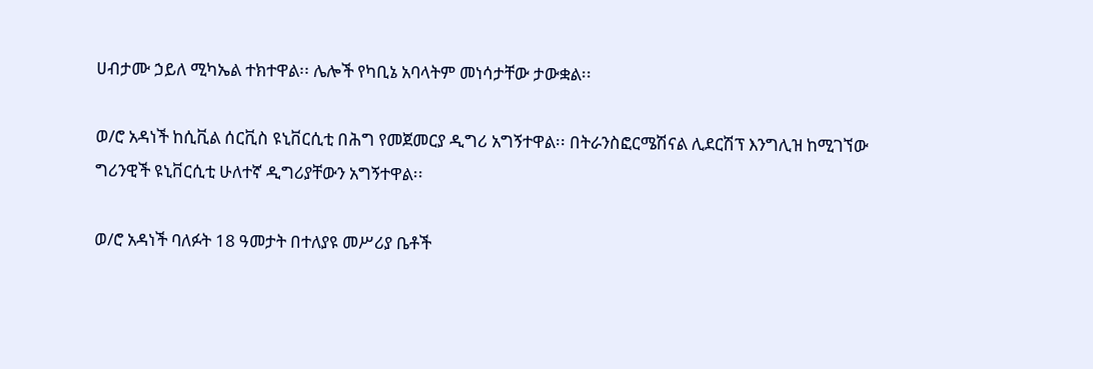ሀብታሙ ኃይለ ሚካኤል ተክተዋል፡፡ ሌሎች የካቢኔ አባላትም መነሳታቸው ታውቋል፡፡

ወ/ሮ አዳነች ከሲቪል ሰርቪስ ዩኒቨርሲቲ በሕግ የመጀመርያ ዲግሪ አግኝተዋል፡፡ በትራንስፎርሜሽናል ሊደርሽፕ እንግሊዝ ከሚገኘው ግሪንዊች ዩኒቨርሲቲ ሁለተኛ ዲግሪያቸውን አግኝተዋል፡፡

ወ/ሮ አዳነች ባለፉት 18 ዓመታት በተለያዩ መሥሪያ ቤቶች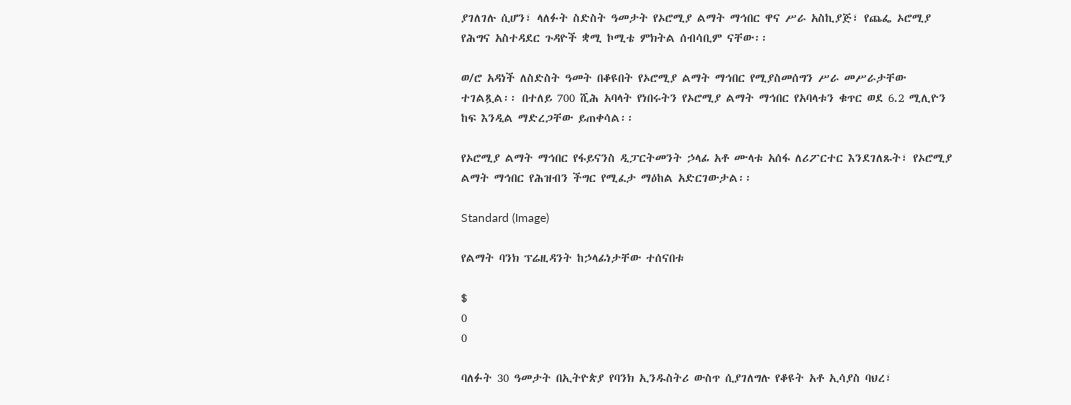ያገለገሉ ሲሆን፣ ላለፉት ስድስት ዓመታት የኦሮሚያ ልማት ማኅበር ዋና ሥራ አስኪያጅ፣ የጨፌ ኦሮሚያ የሕግና አስተዳደር ጉዳዮች ቋሚ ኮሚቴ ምክትል ሰብሳቢም ናቸው፡፡

ወ/ሮ አዳነች ለስድስት ዓመት በቆዩበት የኦሮሚያ ልማት ማኅበር የሚያስመሰግን ሥራ መሥራታቸው ተገልጿል፡፡ በተለይ 700 ሺሕ አባላት የነበሩትን የኦሮሚያ ልማት ማኅበር የአባላቱን ቁጥር ወደ 6.2 ሚሊዮን ከፍ እንዲል ማድረጋቸው ይጠቀሳል፡፡

የኦሮሚያ ልማት ማኅበር የፋይናንስ ዲፓርትመንት ኃላፊ አቶ ሙላቱ አሰፋ ለሪፖርተር እንደገለጹት፣ የኦሮሚያ ልማት ማኅበር የሕዝብን ችግር የሚፈታ ማዕከል አድርገውታል፡፡

Standard (Image)

የልማት ባንክ ፕሬዚዳንት ከኃላፊነታቸው ተሰናበቱ

$
0
0

ባለፉት 30 ዓመታት በኢትዮጵያ የባንክ ኢንዱስትሪ ውስጥ ሲያገለግሉ የቆዩት አቶ ኢሳያስ ባህረ፣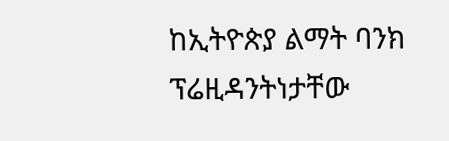ከኢትዮጵያ ልማት ባንክ ፕሬዚዳንትነታቸው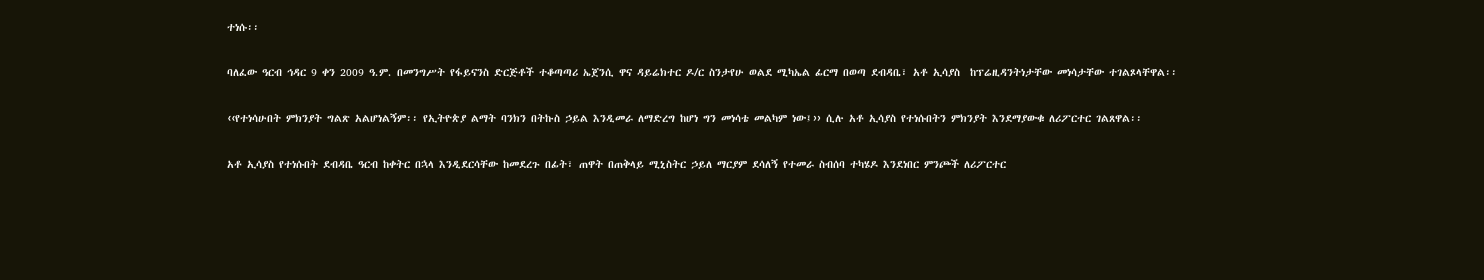ተነሱ፡፡

ባለፈው ዓርብ ኅዳር 9 ቀን 2009 ዓ.ም. በመንግሥት የፋይናንስ ድርጅቶች ተቆጣጣሪ ኤጀንሲ ዋና ዳይሬክተር ዶ/ር ስንታየሁ ወልደ ሚካኤል ፊርማ በወጣ ደብዳቤ፣ አቶ ኢሳያስ  ከፕሬዚዳንትነታቸው መነሳታቸው ተገልጾላቸዋል፡፡

‹‹የተነሳሁበት ምክንያት ግልጽ አልሆነልኝም፡፡ የኢትዮጵያ ልማት ባንክን በትኩስ ኃይል እንዲመራ ለማድረግ ከሆነ ግን መነሳቴ መልካም ነው፤›› ሲሉ አቶ ኢሳያስ የተነሱበትን ምክንያት እንደማያውቁ ለሪፖርተር ገልጸዋል፡፡

አቶ ኢሳያስ የተነሱበት ደብዳቤ ዓርብ ከቀትር በኋላ እንዲደርሳቸው ከመደረጉ በፊት፣ ጠዋት በጠቅላይ ሚኒስትር ኃይለ ማርያም ደሳለኝ የተመራ ስብሰባ ተካሄዶ እንደነበር ምንጮች ለሪፖርተር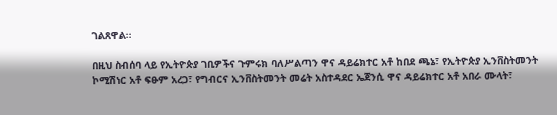ገልጸዋል፡፡

በዚህ ስብሰባ ላይ የኢትዮጵያ ገቢዎችና ጉምሩክ ባለሥልጣን ዋና ዳይሬክተር አቶ ከበደ ጫኔ፣ የኢትዮጵያ ኢንቨስትመንት ኮሚሽነር አቶ ፍፁም አረጋ፣ የግብርና ኢንቨስትመንት መሬት አስተዳደር ኤጀንሲ ዋና ዳይሬክተር አቶ አበራ ሙላት፣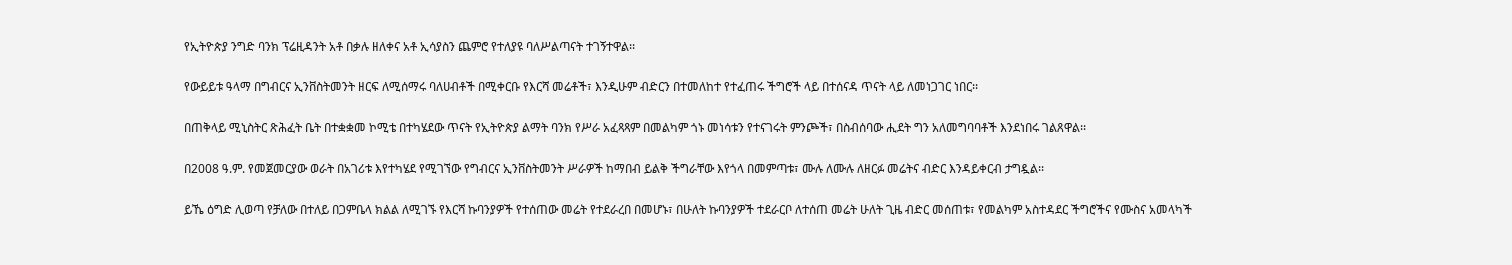የኢትዮጵያ ንግድ ባንክ ፕሬዚዳንት አቶ በቃሉ ዘለቀና አቶ ኢሳያስን ጨምሮ የተለያዩ ባለሥልጣናት ተገኝተዋል፡፡

የውይይቱ ዓላማ በግብርና ኢንቨስትመንት ዘርፍ ለሚሰማሩ ባለሀብቶች በሚቀርቡ የእርሻ መሬቶች፣ እንዲሁም ብድርን በተመለከተ የተፈጠሩ ችግሮች ላይ በተሰናዳ ጥናት ላይ ለመነጋገር ነበር፡፡

በጠቅላይ ሚኒስትር ጽሕፈት ቤት በተቋቋመ ኮሚቴ በተካሄደው ጥናት የኢትዮጵያ ልማት ባንክ የሥራ አፈጻጻም በመልካም ጎኑ መነሳቱን የተናገሩት ምንጮች፣ በስብሰባው ሒደት ግን አለመግባባቶች እንደነበሩ ገልጸዋል፡፡

በ2008 ዓ.ም. የመጀመርያው ወራት በአገሪቱ እየተካሄደ የሚገኘው የግብርና ኢንቨስትመንት ሥራዎች ከማበብ ይልቅ ችግራቸው እየጎላ በመምጣቱ፣ ሙሉ ለሙሉ ለዘርፉ መሬትና ብድር እንዳይቀርብ ታግዷል፡፡

ይኼ ዕግድ ሊወጣ የቻለው በተለይ በጋምቤላ ክልል ለሚገኙ የእርሻ ኩባንያዎች የተሰጠው መሬት የተደራረበ በመሆኑ፣ በሁለት ኩባንያዎች ተደራርቦ ለተሰጠ መሬት ሁለት ጊዜ ብድር መሰጠቱ፣ የመልካም አስተዳደር ችግሮችና የሙስና አመላካች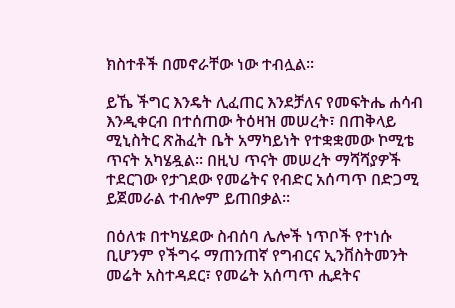ክስተቶች በመኖራቸው ነው ተብሏል፡፡

ይኼ ችግር እንዴት ሊፈጠር እንደቻለና የመፍትሔ ሐሳብ እንዲቀርብ በተሰጠው ትዕዛዝ መሠረት፣ በጠቅላይ ሚኒስትር ጽሕፈት ቤት አማካይነት የተቋቋመው ኮሚቴ ጥናት አካሄዷል፡፡ በዚህ ጥናት መሠረት ማሻሻያዎች ተደርገው የታገደው የመሬትና የብድር አሰጣጥ በድጋሚ ይጀመራል ተብሎም ይጠበቃል፡፡

በዕለቱ በተካሄደው ስብሰባ ሌሎች ነጥቦች የተነሱ ቢሆንም የችግሩ ማጠንጠኛ የግብርና ኢንቨስትመንት መሬት አስተዳደር፣ የመሬት አሰጣጥ ሒደትና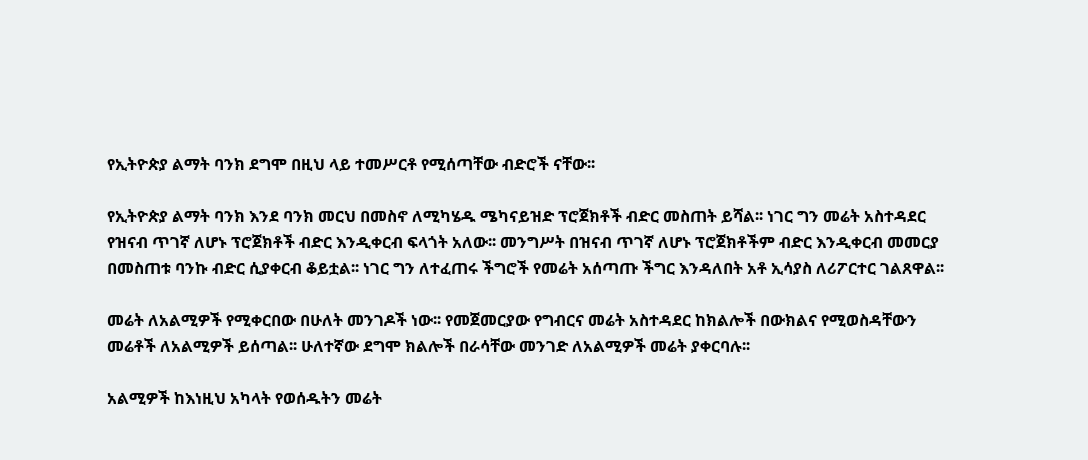የኢትዮጵያ ልማት ባንክ ደግሞ በዚህ ላይ ተመሥርቶ የሚሰጣቸው ብድሮች ናቸው፡፡

የኢትዮጵያ ልማት ባንክ እንደ ባንክ መርህ በመስኖ ለሚካሄዱ ሜካናይዝድ ፕሮጀክቶች ብድር መስጠት ይሻል፡፡ ነገር ግን መሬት አስተዳደር የዝናብ ጥገኛ ለሆኑ ፕሮጀክቶች ብድር እንዲቀርብ ፍላጎት አለው፡፡ መንግሥት በዝናብ ጥገኛ ለሆኑ ፕሮጀክቶችም ብድር እንዲቀርብ መመርያ በመስጠቱ ባንኩ ብድር ሲያቀርብ ቆይቷል፡፡ ነገር ግን ለተፈጠሩ ችግሮች የመሬት አሰጣጡ ችግር እንዳለበት አቶ ኢሳያስ ለሪፖርተር ገልጸዋል፡፡

መሬት ለአልሚዎች የሚቀርበው በሁለት መንገዶች ነው፡፡ የመጀመርያው የግብርና መሬት አስተዳደር ከክልሎች በውክልና የሚወስዳቸውን መሬቶች ለአልሚዎች ይሰጣል፡፡ ሁለተኛው ደግሞ ክልሎች በራሳቸው መንገድ ለአልሚዎች መሬት ያቀርባሉ፡፡

አልሚዎች ከእነዚህ አካላት የወሰዱትን መሬት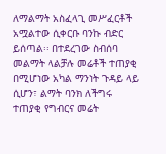ለማልማት አስፈላጊ መሥፈርቶች አሟልተው ሲቀርቡ ባንኩ ብድር ይሰጣል፡፡ በተደረገው ስብሰባ መልማት ላልቻሉ መሬቶች ተጠያቂ በሚሆነው አካል ማንነት ጉዳይ ላይ ሲሆን፣ ልማት ባንክ ለችግሩ ተጠያቂ የግብርና መሬት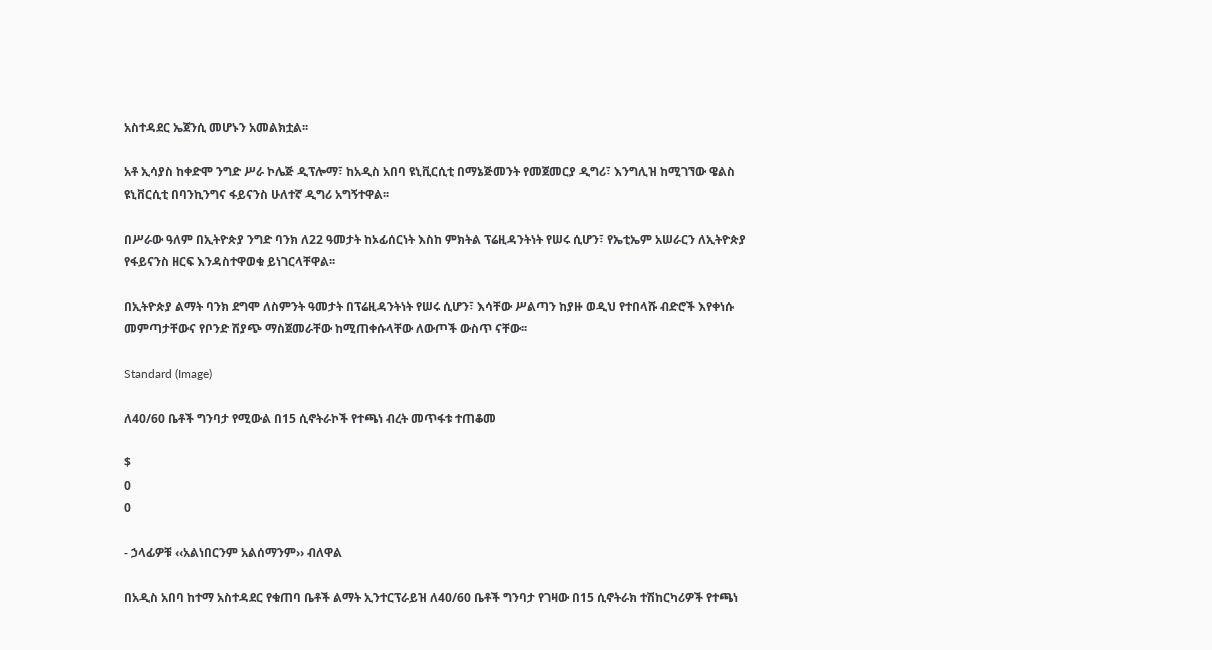አስተዳደር ኤጀንሲ መሆኑን አመልክቷል፡፡

አቶ ኢሳያስ ከቀድሞ ንግድ ሥራ ኮሌጅ ዲፕሎማ፣ ከአዲስ አበባ ዩኒቪርሲቲ በማኔጅመንት የመጀመርያ ዲግሪ፣ እንግሊዝ ከሚገኘው ዌልስ ዩኒቨርሲቲ በባንኪንግና ፋይናንስ ሁለተኛ ዲግሪ አግኝተዋል፡፡

በሥራው ዓለም በኢትዮጵያ ንግድ ባንክ ለ22 ዓመታት ከኦፊሰርነት እስከ ምክትል ፕሬዚዳንትነት የሠሩ ሲሆን፣ የኤቲኤም አሠራርን ለኢትዮጵያ የፋይናንስ ዘርፍ እንዳስተዋወቁ ይነገርላቸዋል፡፡

በኢትዮጵያ ልማት ባንክ ደግሞ ለስምንት ዓመታት በፕሬዚዳንትነት የሠሩ ሲሆን፣ እሳቸው ሥልጣን ከያዙ ወዲህ የተበላሹ ብድሮች እየቀነሱ መምጣታቸውና የቦንድ ሽያጭ ማስጀመራቸው ከሚጠቀሱላቸው ለውጦች ውስጥ ናቸው፡፡

Standard (Image)

ለ40/60 ቤቶች ግንባታ የሚውል በ15 ሲኖትራኮች የተጫነ ብረት መጥፋቱ ተጠቆመ

$
0
0

- ኃላፊዎቹ ‹‹አልነበርንም አልሰማንም›› ብለዋል

በአዲስ አበባ ከተማ አስተዳደር የቁጠባ ቤቶች ልማት ኢንተርፕራይዝ ለ40/60 ቤቶች ግንባታ የገዛው በ15 ሲኖትራክ ተሽከርካሪዎች የተጫነ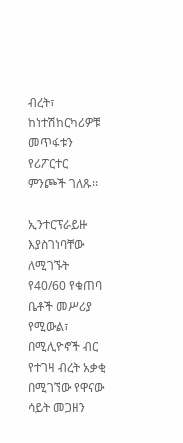ብረት፣ ከነተሽከርካሪዎቹ መጥፋቱን የሪፖርተር ምንጮች ገለጹ፡፡

ኢንተርፕራይዙ እያስገነባቸው ለሚገኙት የ40/60 የቁጠባ ቤቶች መሥሪያ የሚውል፣ በሚሊዮኖች ብር የተገዛ ብረት አቃቂ በሚገኘው የዋናው ሳይት መጋዘን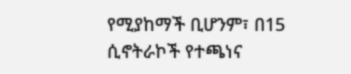የሚያከማች ቢሆንም፣ በ15 ሲኖትራኮች የተጫነና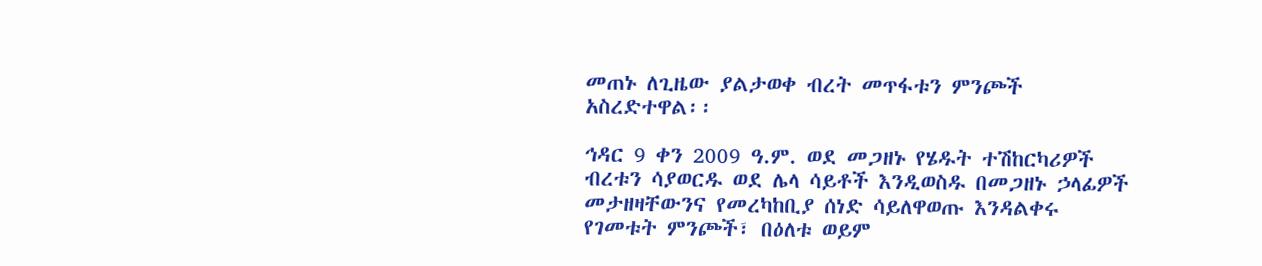መጠኑ ለጊዜው ያልታወቀ ብረት መጥፋቱን ምንጮች አስረድተዋል፡፡

ኅዳር 9 ቀን 2009 ዓ.ም. ወደ መጋዘኑ የሄዱት ተሽከርካሪዎች ብረቱን ሳያወርዱ ወደ ሌላ ሳይቶች እንዲወስዱ በመጋዘኑ ኃላፊዎች መታዘዛቸውንና የመረካከቢያ ሰነድ ሳይለዋወጡ እንዳልቀሩ የገመቱት ምንጮች፣ በዕለቱ ወይም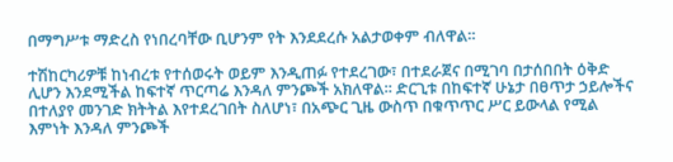በማግሥቱ ማድረስ የነበረባቸው ቢሆንም የት እንደደረሱ አልታወቀም ብለዋል፡፡

ተሽከርካሪዎቹ ከነብረቱ የተሰወሩት ወይም እንዲጠፉ የተደረገው፣ በተደራጀና በሚገባ በታሰበበት ዕቅድ ሊሆን እንደሚችል ከፍተኛ ጥርጣሬ እንዳለ ምንጮች አክለዋል፡፡ ድርጊቱ በከፍተኛ ሁኔታ በፀጥታ ኃይሎችና በተለያየ መንገድ ክትትል እየተደረገበት ስለሆነ፣ በአጭር ጊዜ ውስጥ በቁጥጥር ሥር ይውላል የሚል እምነት እንዳለ ምንጮች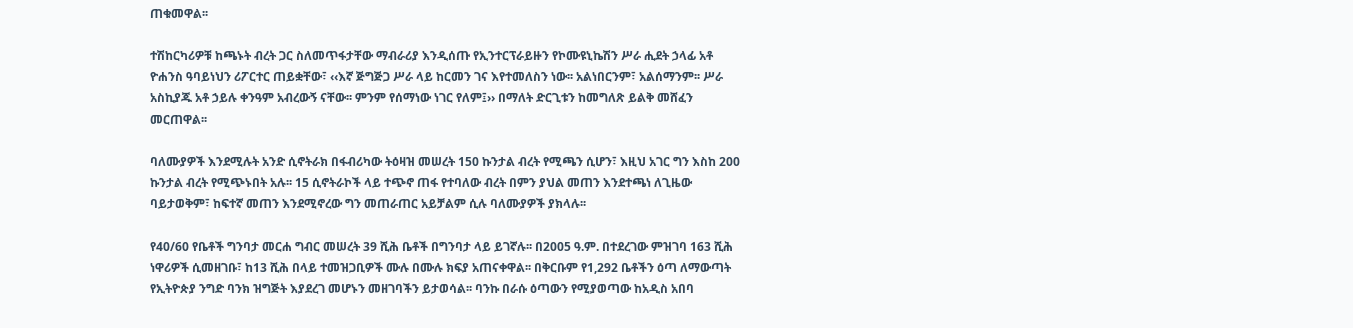ጠቁመዋል፡፡

ተሽከርካሪዎቹ ከጫኑት ብረት ጋር ስለመጥፋታቸው ማብራሪያ እንዲሰጡ የኢንተርፕራይዙን የኮሙዩኒኬሽን ሥራ ሒደት ኃላፊ አቶ ዮሐንስ ዓባይነህን ሪፖርተር ጠይቋቸው፣ ‹‹እኛ ጅግጅጋ ሥራ ላይ ከርመን ገና እየተመለስን ነው፡፡ አልነበርንም፣ አልሰማንም፡፡ ሥራ አስኪያጁ አቶ ኃይሉ ቀንዓም አብረውኝ ናቸው፡፡ ምንም የሰማነው ነገር የለም፤›› በማለት ድርጊቱን ከመግለጽ ይልቅ መሸፈን መርጠዋል፡፡

ባለሙያዎች እንደሚሉት አንድ ሲኖትራክ በፋብሪካው ትዕዛዝ መሠረት 150 ኩንታል ብረት የሚጫን ሲሆን፣ እዚህ አገር ግን እስከ 200 ኩንታል ብረት የሚጭኑበት አሉ፡፡ 15 ሲኖትራኮች ላይ ተጭኖ ጠፋ የተባለው ብረት በምን ያህል መጠን እንደተጫነ ለጊዜው ባይታወቅም፣ ከፍተኛ መጠን እንደሚኖረው ግን መጠራጠር አይቻልም ሲሉ ባለሙያዎች ያክላሉ፡፡

የ40/60 የቤቶች ግንባታ መርሐ ግብር መሠረት 39 ሺሕ ቤቶች በግንባታ ላይ ይገኛሉ፡፡ በ2005 ዓ.ም. በተደረገው ምዝገባ 163 ሺሕ ነዋሪዎች ሲመዘገቡ፣ ከ13 ሺሕ በላይ ተመዝጋቢዎች ሙሉ በሙሉ ክፍያ አጠናቀዋል፡፡ በቅርቡም የ1,292 ቤቶችን ዕጣ ለማውጣት የኢትዮጵያ ንግድ ባንክ ዝግጅት እያደረገ መሆኑን መዘገባችን ይታወሳል፡፡ ባንኩ በራሱ ዕጣውን የሚያወጣው ከአዲስ አበባ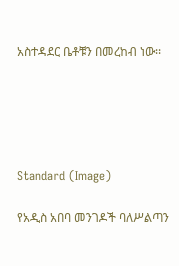አስተዳደር ቤቶቹን በመረከብ ነው፡፡





Standard (Image)

የአዲስ አበባ መንገዶች ባለሥልጣን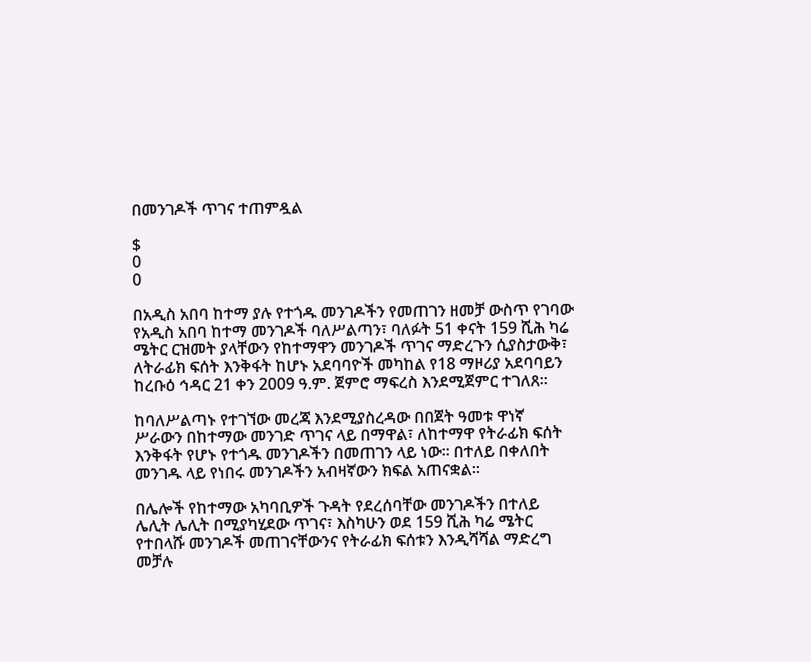በመንገዶች ጥገና ተጠምዷል

$
0
0

በአዲስ አበባ ከተማ ያሉ የተጎዱ መንገዶችን የመጠገን ዘመቻ ውስጥ የገባው የአዲስ አበባ ከተማ መንገዶች ባለሥልጣን፣ ባለፉት 51 ቀናት 159 ሺሕ ካሬ ሜትር ርዝመት ያላቸውን የከተማዋን መንገዶች ጥገና ማድረጉን ሲያስታውቅ፣ ለትራፊክ ፍሰት እንቅፋት ከሆኑ አደባባዮች መካከል የ18 ማዞሪያ አደባባይን ከረቡዕ ኅዳር 21 ቀን 2009 ዓ.ም. ጀምሮ ማፍረስ እንደሚጀምር ተገለጸ፡፡

ከባለሥልጣኑ የተገኘው መረጃ እንደሚያስረዳው በበጀት ዓመቱ ዋነኛ ሥራውን በከተማው መንገድ ጥገና ላይ በማዋል፣ ለከተማዋ የትራፊክ ፍሰት እንቅፋት የሆኑ የተጎዱ መንገዶችን በመጠገን ላይ ነው፡፡ በተለይ በቀለበት መንገዱ ላይ የነበሩ መንገዶችን አብዛኛውን ክፍል አጠናቋል፡፡

በሌሎች የከተማው አካባቢዎች ጉዳት የደረሰባቸው መንገዶችን በተለይ ሌሊት ሌሊት በሚያካሂደው ጥገና፣ እስካሁን ወደ 159 ሺሕ ካሬ ሜትር የተበላሹ መንገዶች መጠገናቸውንና የትራፊክ ፍሰቱን እንዲሻሻል ማድረግ መቻሉ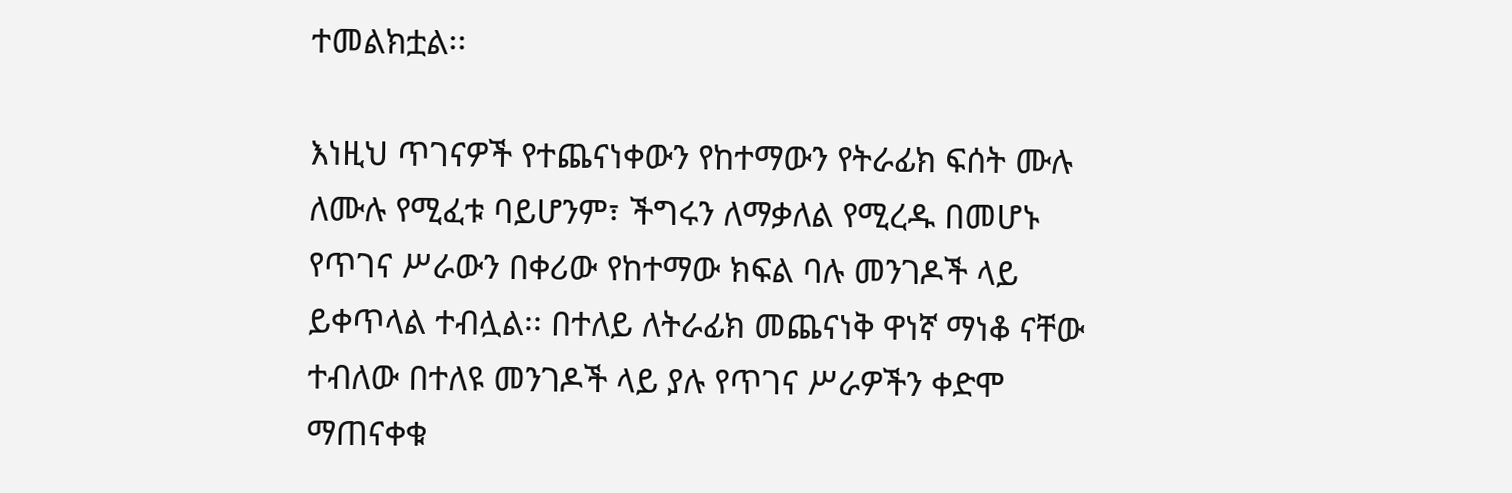ተመልክቷል፡፡

እነዚህ ጥገናዎች የተጨናነቀውን የከተማውን የትራፊክ ፍሰት ሙሉ ለሙሉ የሚፈቱ ባይሆንም፣ ችግሩን ለማቃለል የሚረዱ በመሆኑ የጥገና ሥራውን በቀሪው የከተማው ክፍል ባሉ መንገዶች ላይ ይቀጥላል ተብሏል፡፡ በተለይ ለትራፊክ መጨናነቅ ዋነኛ ማነቆ ናቸው ተብለው በተለዩ መንገዶች ላይ ያሉ የጥገና ሥራዎችን ቀድሞ ማጠናቀቁ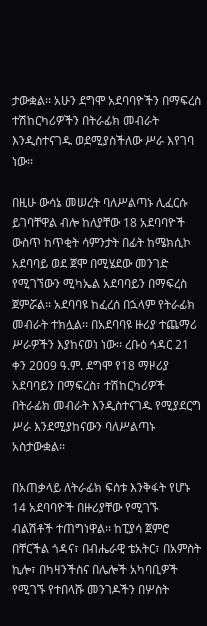ታውቋል፡፡ አሁን ደግሞ አደባባዮችን በማፍረስ ተሽከርካሪዎችን በትራፊክ መብራት እንዲስተናገዱ ወደሚያስችለው ሥራ እየገባ ነው፡፡

በዚሁ ውሳኔ መሠረት ባለሥልጣኑ ሊፈርሱ ይገባቸዋል ብሎ ከለያቸው 18 አደባባዮች ውስጥ ከጥቂት ሳምንታት በፊት ከሜክሲኮ አደባባይ ወደ ጀሞ በሚሄደው መንገድ የሚገኘውን ሚካኤል አደባባይን በማፍረስ ጀምሯል፡፡ አደባባዩ ከፈረሰ በኋላም የትራፊክ መብራት ተክሏል፡፡ በአደባባዩ ዙሪያ ተጨማሪ ሥራዎችን እያከናወነ ነው፡፡ ረቡዕ ኅዳር 21 ቀን 2009 ዓ.ም. ደግሞ የ18 ማዞሪያ አደባባይን በማፍረስ፣ ተሽከርካሪዎች በትራፊክ መብራት እንዲስተናገዱ የሚያደርግ ሥራ እንደሚያከናውን ባለሥልጣኑ አስታውቋል፡፡

በአጠቃላይ ለትራፊክ ፍሰቱ እንቅፋት የሆኑ 14 አደባባዮች በዙሪያቸው የሚገኙ ብልሽቶች ተጠግነዋል፡፡ ከፒያሳ ጀምሮ በቸርችል ጎዳና፣ በብሔራዊ ቴአትር፣ በአምስት ኪሎ፣ በካዛንችስና በሌሎች አካባቢዎች የሚገኙ የተበላሹ መንገዶችን በሦስት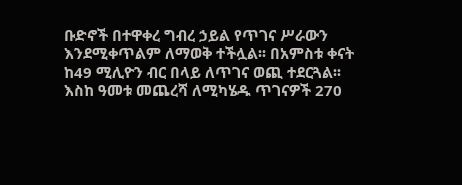ቡድኖች በተዋቀረ ግብረ ኃይል የጥገና ሥራውን እንደሚቀጥልም ለማወቅ ተችሏል፡፡ በአምስቱ ቀናት ከ49 ሚሊዮን ብር በላይ ለጥገና ወጪ ተደርጓል፡፡ እስከ ዓመቱ መጨረሻ ለሚካሄዱ ጥገናዎች 270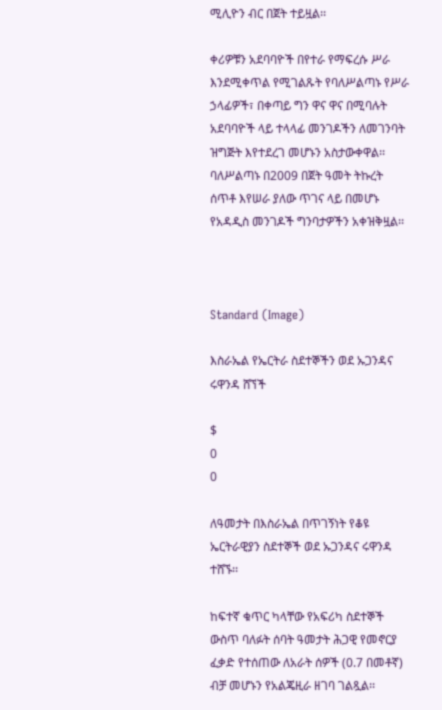ሚሊዮን ብር በጀት ተይዟል፡፡

ቀሪዎቹን አደባባዮች በየተራ የማፍረሱ ሥራ እንደሚቀጥል የሚገልጹት የባለሥልጣኑ የሥራ ኃላፊዎች፣ በቀጣይ ግን ዋና ዋና በሚባሉት አደባባዮች ላይ ተላላፊ መንገዶችን ለመገንባት ዝግጅት እየተደረገ መሆኑን አስታውቀዋል፡፡ ባለሥልጣኑ በ2009 በጀት ዓመት ትኩረት ሰጥቶ እየሠራ ያለው ጥገና ላይ በመሆኑ የአዳዲስ መንገዶች ግንባታዎችን አቀዝቅዟል፡፡



Standard (Image)

እስራኤል የኤርትራ ስደተኞችን ወደ ኡጋንዳና ሩዋንዳ ሸኘች

$
0
0

ለዓመታት በእስራኤል በጥገኝነት የቆዩ ኤርትራዊያን ስደተኞች ወደ ኡጋንዳና ሩዋንዳ ተሸኙ፡፡

ከፍተኛ ቁጥር ካላቸው የአፍሪካ ስደተኞች ውስጥ ባለፉት ሰባት ዓመታት ሕጋዊ የመኖርያ ፈቃድ የተሰጠው ለአራት ሰዎች (0.7 በመቶኛ) ብቻ መሆኑን የአልጄዚራ ዘገባ ገልጿል፡፡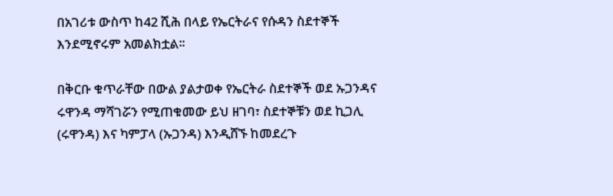በአገሪቱ ውስጥ ከ42 ሺሕ በላይ የኤርትራና የሱዳን ስደተኞች እንደሚኖሩም አመልክቷል፡፡

በቅርቡ ቁጥራቸው በውል ያልታወቀ የኤርትራ ስደተኞች ወደ ኡጋንዳና ሩዋንዳ ማሻገሯን የሚጠቁመው ይህ ዘገባ፣ ስደተኞቹን ወደ ኪጋሊ (ሩዋንዳ) እና ካምፓላ (ኡጋንዳ) እንዲሸኙ ከመደረጉ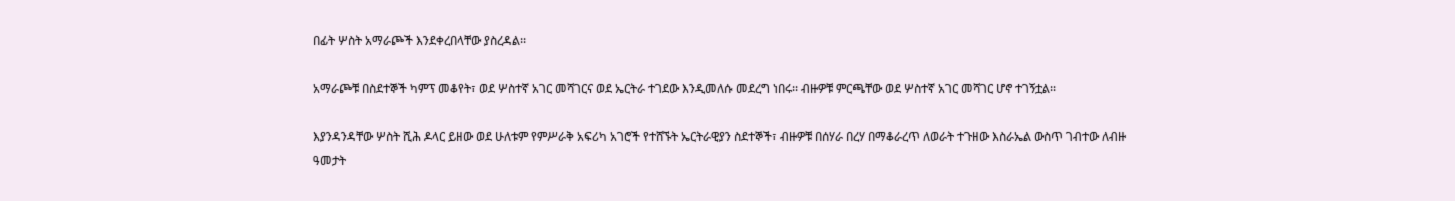በፊት ሦስት አማራጮች እንደቀረበላቸው ያስረዳል፡፡

አማራጮቹ በስደተኞች ካምፕ መቆየት፣ ወደ ሦስተኛ አገር መሻገርና ወደ ኤርትራ ተገደው እንዲመለሱ መደረግ ነበሩ፡፡ ብዙዎቹ ምርጫቸው ወደ ሦስተኛ አገር መሻገር ሆኖ ተገኝቷል፡፡

እያንዳንዳቸው ሦስት ሺሕ ዶላር ይዘው ወደ ሁለቱም የምሥራቅ አፍሪካ አገሮች የተሸኙት ኤርትራዊያን ስደተኞች፣ ብዙዎቹ በሰሃራ በረሃ በማቆራረጥ ለወራት ተጉዘው እስራኤል ውስጥ ገብተው ለብዙ ዓመታት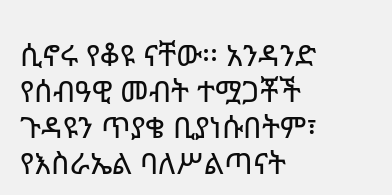ሲኖሩ የቆዩ ናቸው፡፡ አንዳንድ የሰብዓዊ መብት ተሟጋቾች ጉዳዩን ጥያቄ ቢያነሱበትም፣ የእስራኤል ባለሥልጣናት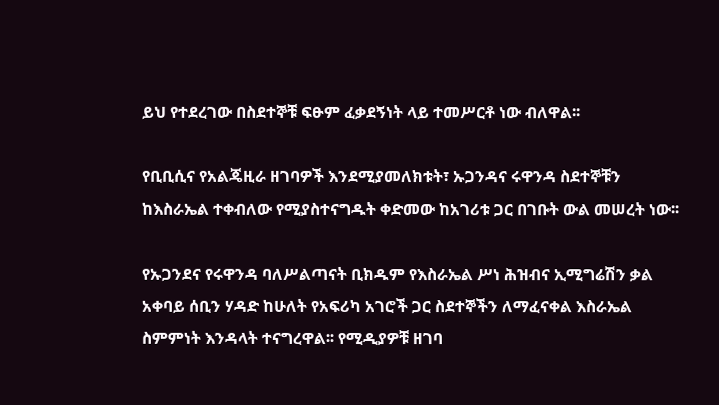ይህ የተደረገው በስደተኞቹ ፍፁም ፈቃደኝነት ላይ ተመሥርቶ ነው ብለዋል፡፡

የቢቢሲና የአልጄዚራ ዘገባዎች እንደሚያመለክቱት፣ ኡጋንዳና ሩዋንዳ ስደተኞቹን ከእስራኤል ተቀብለው የሚያስተናግዱት ቀድመው ከአገሪቱ ጋር በገቡት ውል መሠረት ነው፡፡

የኡጋንደና የሩዋንዳ ባለሥልጣናት ቢክዱም የእስራኤል ሥነ ሕዝብና ኢሚግሬሽን ቃል አቀባይ ሰቢን ሃዳድ ከሁለት የአፍሪካ አገሮች ጋር ስደተኞችን ለማፈናቀል እስራኤል ስምምነት እንዳላት ተናግረዋል፡፡ የሚዲያዎቹ ዘገባ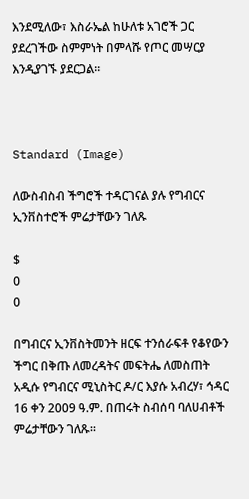እንደሚለው፣ እስራኤል ከሁለቱ አገሮች ጋር ያደረገችው ስምምነት በምላሹ የጦር መሣርያ እንዲያገኙ ያደርጋል፡፡



Standard (Image)

ለውስብስብ ችግሮች ተዳርገናል ያሉ የግብርና ኢንቨስተሮች ምሬታቸውን ገለጹ

$
0
0

በግብርና ኢንቨስትመንት ዘርፍ ተንሰራፍቶ የቆየውን ችግር በቅጡ ለመረዳትና መፍትሔ ለመስጠት አዲሱ የግብርና ሚኒስትር ዶ/ር እያሱ አብረሃ፣ ኅዳር 16 ቀን 2009 ዓ.ም. በጠሩት ስብሰባ ባለሀብቶች ምሬታቸውን ገለጹ፡፡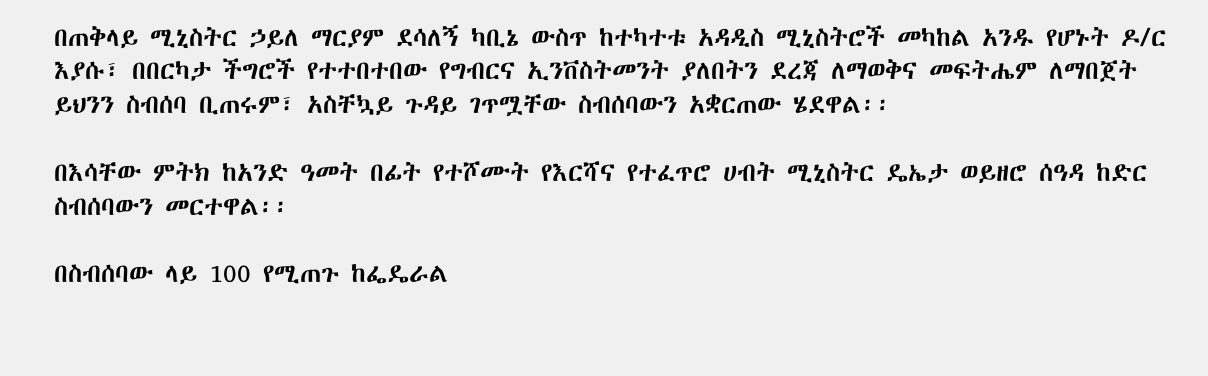በጠቅላይ ሚኒስትር ኃይለ ማርያም ደሳለኝ ካቢኔ ውስጥ ከተካተቱ አዳዲስ ሚኒስትሮች መካከል አንዱ የሆኑት ዶ/ር እያሱ፣ በበርካታ ችግሮች የተተበተበው የግብርና ኢንቨስትመንት ያለበትን ደረጃ ለማወቅና መፍትሔም ለማበጀት ይህንን ስብሰባ ቢጠሩም፣ አስቸኳይ ጉዳይ ገጥሟቸው ስብሰባውን አቋርጠው ሄደዋል፡፡

በእሳቸው ምትክ ከአንድ ዓመት በፊት የተሾሙት የእርሻና የተፈጥሮ ሀብት ሚኒስትር ዴኤታ ወይዘሮ ሰዓዳ ከድር ስብሰባውን መርተዋል፡፡

በስብሰባው ላይ 100 የሚጠጉ ከፌዴራል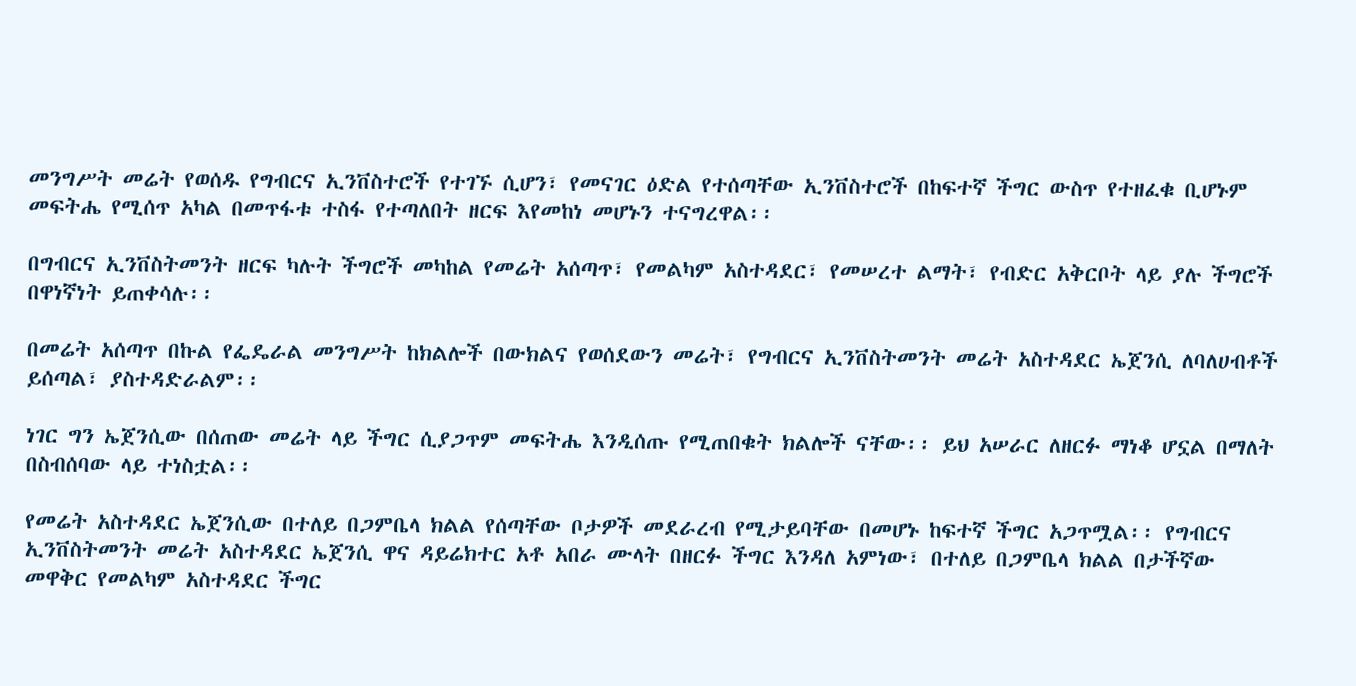መንግሥት መሬት የወሰዱ የግብርና ኢንቨስተሮች የተገኙ ሲሆን፣ የመናገር ዕድል የተሰጣቸው ኢንቨስተሮች በከፍተኛ ችግር ውስጥ የተዘፈቁ ቢሆኑም መፍትሔ የሚሰጥ አካል በመጥፋቱ ተስፋ የተጣለበት ዘርፍ እየመከነ መሆኑን ተናግረዋል፡፡

በግብርና ኢንቨስትመንት ዘርፍ ካሉት ችግሮች መካከል የመሬት አሰጣጥ፣ የመልካም አስተዳደር፣ የመሠረተ ልማት፣ የብድር አቅርቦት ላይ ያሉ ችግሮች በዋነኛነት ይጠቀሳሉ፡፡

በመሬት አሰጣጥ በኩል የፌዴራል መንግሥት ከክልሎች በውክልና የወሰደውን መሬት፣ የግብርና ኢንቨስትመንት መሬት አስተዳደር ኤጀንሲ ለባለሀብቶች ይሰጣል፣ ያስተዳድራልም፡፡

ነገር ግን ኤጀንሲው በሰጠው መሬት ላይ ችግር ሲያጋጥም መፍትሔ እንዲሰጡ የሚጠበቁት ክልሎች ናቸው፡፡ ይህ አሠራር ለዘርፉ ማነቆ ሆኗል በማለት በስብሰባው ላይ ተነስቷል፡፡

የመሬት አስተዳደር ኤጀንሲው በተለይ በጋምቤላ ክልል የሰጣቸው ቦታዎች መደራረብ የሚታይባቸው በመሆኑ ከፍተኛ ችግር አጋጥሟል፡፡ የግብርና ኢንቨስትመንት መሬት አስተዳደር ኤጀንሲ ዋና ዳይሬክተር አቶ አበራ ሙላት በዘርፉ ችግር እንዳለ አምነው፣ በተለይ በጋምቤላ ክልል በታችኛው መዋቅር የመልካም አስተዳደር ችግር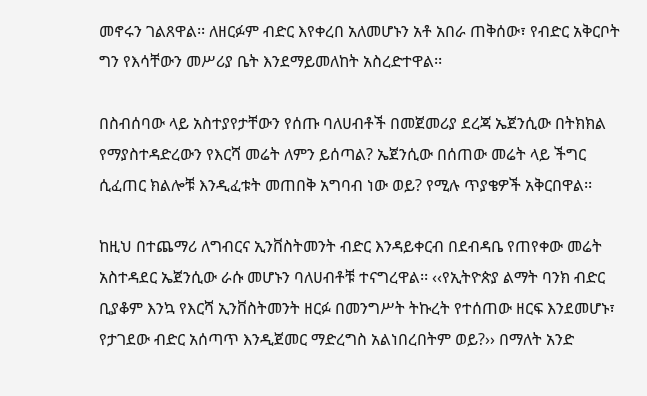መኖሩን ገልጸዋል፡፡ ለዘርፉም ብድር እየቀረበ አለመሆኑን አቶ አበራ ጠቅሰው፣ የብድር አቅርቦት ግን የእሳቸውን መሥሪያ ቤት እንደማይመለከት አስረድተዋል፡፡

በስብሰባው ላይ አስተያየታቸውን የሰጡ ባለሀብቶች በመጀመሪያ ደረጃ ኤጀንሲው በትክክል የማያስተዳድረውን የእርሻ መሬት ለምን ይሰጣል? ኤጀንሲው በሰጠው መሬት ላይ ችግር ሲፈጠር ክልሎቹ እንዲፈቱት መጠበቅ አግባብ ነው ወይ? የሚሉ ጥያቄዎች አቅርበዋል፡፡

ከዚህ በተጨማሪ ለግብርና ኢንቨስትመንት ብድር እንዳይቀርብ በደብዳቤ የጠየቀው መሬት አስተዳደር ኤጀንሲው ራሱ መሆኑን ባለሀብቶቹ ተናግረዋል፡፡ ‹‹የኢትዮጵያ ልማት ባንክ ብድር ቢያቆም እንኳ የእርሻ ኢንቨስትመንት ዘርፉ በመንግሥት ትኩረት የተሰጠው ዘርፍ እንደመሆኑ፣ የታገደው ብድር አሰጣጥ እንዲጀመር ማድረግስ አልነበረበትም ወይ?›› በማለት አንድ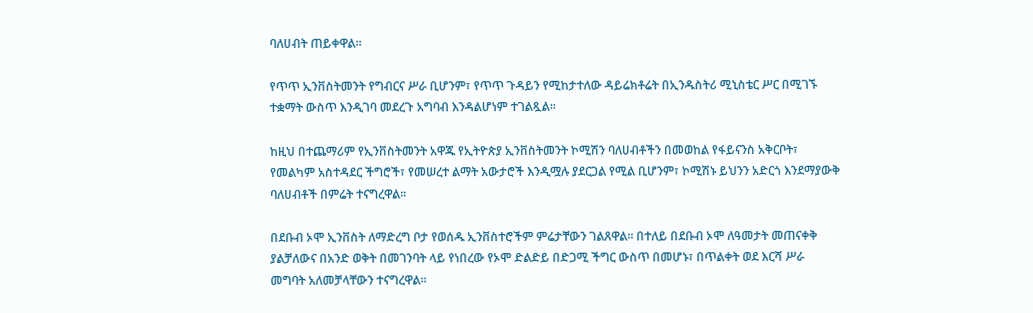ባለሀብት ጠይቀዋል፡፡

የጥጥ ኢንቨስትመንት የግብርና ሥራ ቢሆንም፣ የጥጥ ጉዳይን የሚከታተለው ዳይሬክቶሬት በኢንዱስትሪ ሚኒስቴር ሥር በሚገኙ ተቋማት ውስጥ እንዲገባ መደረጉ አግባብ እንዳልሆነም ተገልጿል፡፡

ከዚህ በተጨማሪም የኢንቨስትመንት አዋጁ የኢትዮጵያ ኢንቨስትመንት ኮሚሽን ባለሀብቶችን በመወከል የፋይናንስ አቅርቦት፣ የመልካም አስተዳደር ችግሮች፣ የመሠረተ ልማት አውታሮች እንዲሟሉ ያደርጋል የሚል ቢሆንም፣ ኮሚሽኑ ይህንን አድርጎ እንደማያውቅ ባለሀብቶች በምሬት ተናግረዋል፡፡

በደቡብ ኦሞ ኢንቨስት ለማድረግ ቦታ የወሰዱ ኢንቨስተሮችም ምሬታቸውን ገልጸዋል፡፡ በተለይ በደቡብ ኦሞ ለዓመታት መጠናቀቅ ያልቻለውና በአንድ ወቅት በመገንባት ላይ የነበረው የኦሞ ድልድይ በድጋሚ ችግር ውስጥ በመሆኑ፣ በጥልቀት ወደ እርሻ ሥራ መግባት አለመቻላቸውን ተናግረዋል፡፡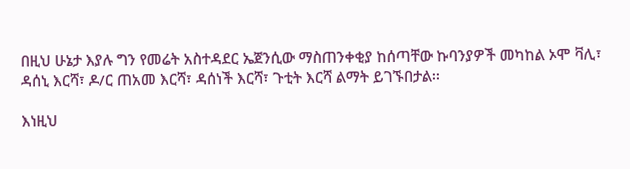በዚህ ሁኔታ እያሉ ግን የመሬት አስተዳደር ኤጀንሲው ማስጠንቀቂያ ከሰጣቸው ኩባንያዎች መካከል ኦሞ ቫሊ፣ ዳሰኒ እርሻ፣ ዶ/ር ጠአመ እርሻ፣ ዳሰነች እርሻ፣ ጉቲት እርሻ ልማት ይገኙበታል፡፡

እነዚህ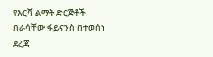የእርሻ ልማት ድርጅቶች በራሳቸው ፋይናንስ በተወሰነ ደረጃ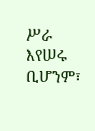ሥራ እየሠሩ ቢሆንም፣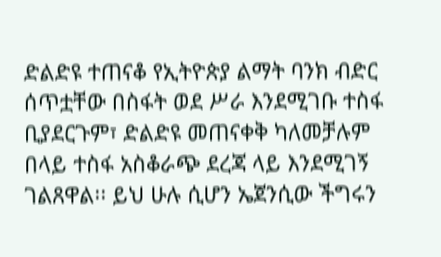ድልድዩ ተጠናቆ የኢትዮጵያ ልማት ባንክ ብድር ሰጥቷቸው በስፋት ወደ ሥራ እንደሚገቡ ተስፋ ቢያደርጉም፣ ድልድዩ መጠናቀቅ ካለመቻሉም በላይ ተስፋ አስቆራጭ ደረጃ ላይ እንደሚገኝ ገልጸዋል፡፡ ይህ ሁሉ ሲሆን ኤጀንሲው ችግሩን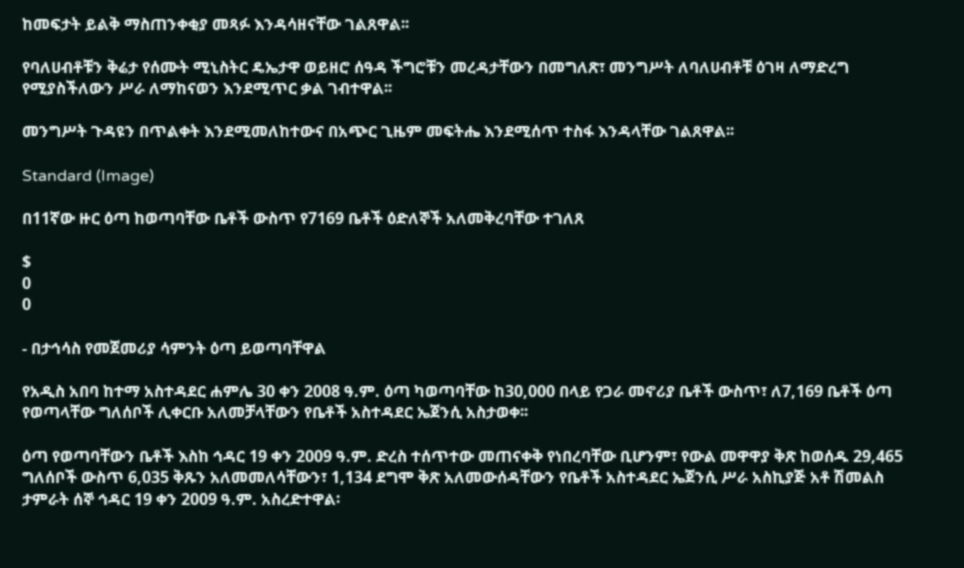ከመፍታት ይልቅ ማስጠንቀቂያ መጻፉ እንዳሳዘናቸው ገልጸዋል፡፡

የባለሀብቶቹን ቅሬታ የሰሙት ሚኒስትር ዴኤታዋ ወይዘሮ ሰዓዳ ችግሮቹን መረዳታቸውን በመግለጽ፣ መንግሥት ለባለሀብቶቹ ዕገዛ ለማድረግ የሚያስችለውን ሥራ ለማከናወን እንደሚጥር ቃል ገብተዋል፡፡

መንግሥት ጉዳዩን በጥልቀት እንደሚመለከተውና በአጭር ጊዜም መፍትሔ እንደሚሰጥ ተስፋ እንዳላቸው ገልጸዋል፡፡

Standard (Image)

በ11ኛው ዙር ዕጣ ከወጣባቸው ቤቶች ውስጥ የ7169 ቤቶች ዕድለኞች አለመቅረባቸው ተገለጸ

$
0
0

- በታኅሳስ የመጀመሪያ ሳምንት ዕጣ ይወጣባቸዋል

የአዲስ አበባ ከተማ አስተዳደር ሐምሌ 30 ቀን 2008 ዓ.ም. ዕጣ ካወጣባቸው ከ30,000 በላይ የጋራ መኖሪያ ቤቶች ውስጥ፣ ለ7,169 ቤቶች ዕጣ የወጣላቸው ግለሰቦች ሊቀርቡ አለመቻላቸውን የቤቶች አስተዳደር ኤጀንሲ አስታወቀ፡፡

ዕጣ የወጣባቸውን ቤቶች እስከ ኅዳር 19 ቀን 2009 ዓ.ም. ድረስ ተሰጥተው መጠናቀቅ የነበረባቸው ቢሆንም፣ የውል መዋዋያ ቅጽ ከወሰዱ 29,465 ግለሰቦች ውስጥ 6,035 ቅጹን አለመመለሳቸውን፣ 1,134 ደግሞ ቅጽ አለመውሰዳቸውን የቤቶች አስተዳደር ኤጀንሲ ሥራ አስኪያጅ አቶ ሽመልስ ታምራት ሰኞ ኅዳር 19 ቀን 2009 ዓ.ም. አስረድተዋል፡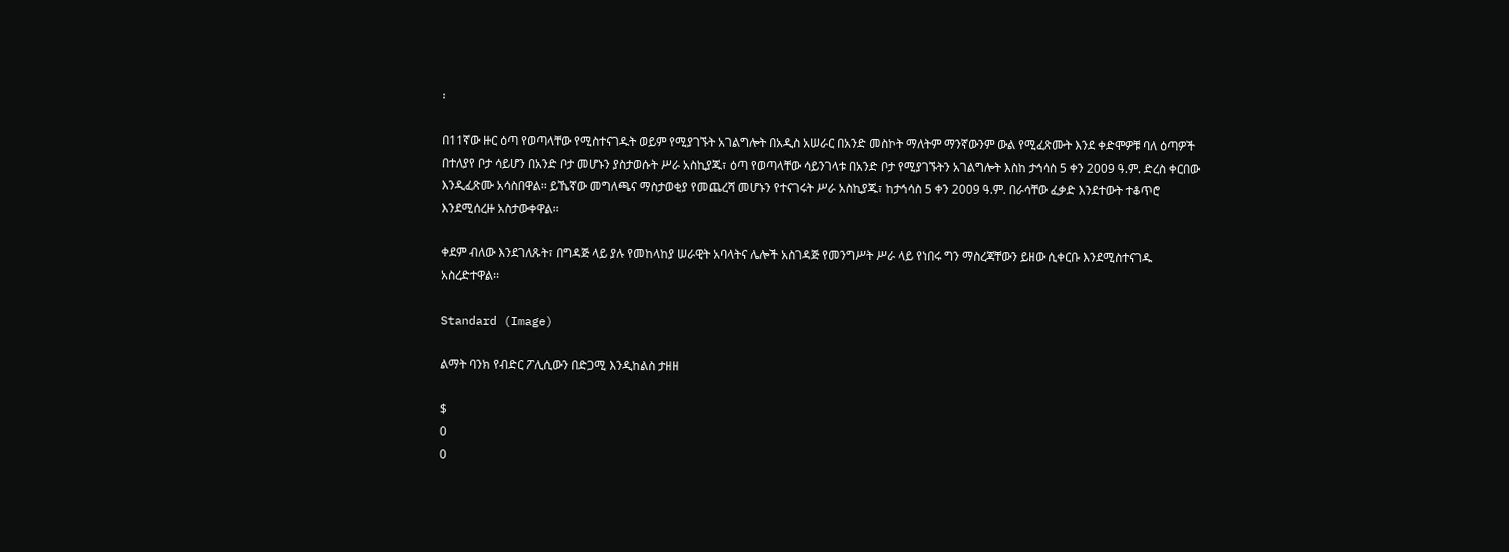፡

በ11ኛው ዙር ዕጣ የወጣላቸው የሚስተናገዱት ወይም የሚያገኙት አገልግሎት በአዲስ አሠራር በአንድ መስኮት ማለትም ማንኛውንም ውል የሚፈጽሙት እንደ ቀድሞዎቹ ባለ ዕጣዎች በተለያየ ቦታ ሳይሆን በአንድ ቦታ መሆኑን ያስታወሱት ሥራ አስኪያጁ፣ ዕጣ የወጣላቸው ሳይንገላቱ በአንድ ቦታ የሚያገኙትን አገልግሎት እስከ ታኅሳስ 5 ቀን 2009 ዓ.ም. ድረስ ቀርበው እንዲፈጽሙ አሳስበዋል፡፡ ይኼኛው መግለጫና ማስታወቂያ የመጨረሻ መሆኑን የተናገሩት ሥራ አስኪያጁ፣ ከታኅሳስ 5 ቀን 2009 ዓ.ም. በራሳቸው ፈቃድ እንደተውት ተቆጥሮ እንደሚሰረዙ አስታውቀዋል፡፡

ቀደም ብለው እንደገለጹት፣ በግዳጅ ላይ ያሉ የመከላከያ ሠራዊት አባላትና ሌሎች አስገዳጅ የመንግሥት ሥራ ላይ የነበሩ ግን ማስረጃቸውን ይዘው ሲቀርቡ እንደሚስተናገዱ አስረድተዋል፡፡

Standard (Image)

ልማት ባንክ የብድር ፖሊሲውን በድጋሚ እንዲከልስ ታዘዘ

$
0
0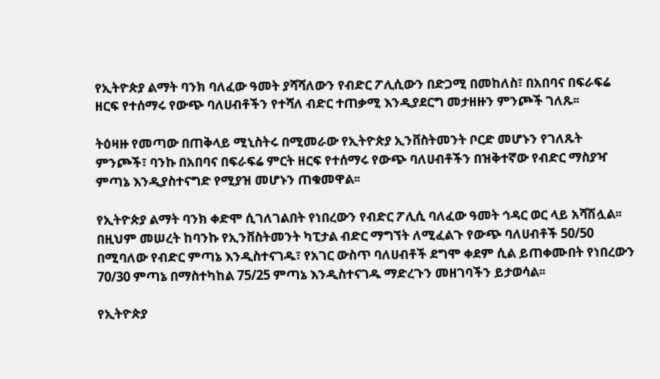የኢትዮጵያ ልማት ባንክ ባለፈው ዓመት ያሻሻለውን የብድር ፖሊሲውን በድጋሚ በመከለስ፣ በአበባና በፍራፍሬ ዘርፍ የተሰማሩ የውጭ ባለሀብቶችን የተሻለ ብድር ተጠቃሚ እንዲያደርግ መታዘዙን ምንጮች ገለጹ፡፡

ትዕዛዙ የመጣው በጠቅላይ ሚኒስትሩ በሚመራው የኢትዮጵያ ኢንቨስትመንት ቦርድ መሆኑን የገለጹት ምንጮች፣ ባንኩ በአበባና በፍራፍሬ ምርት ዘርፍ የተሰማሩ የውጭ ባለሀብቶችን በዝቅተኛው የብድር ማስያዣ ምጣኔ እንዲያስተናግድ የሚያዝ መሆኑን ጠቁመዋል፡፡

የኢትዮጵያ ልማት ባንክ ቀድሞ ሲገለገልበት የነበረውን የብድር ፖሊሲ ባለፈው ዓመት ኅዳር ወር ላይ አሻሽሏል፡፡ በዚህም መሠረት ከባንኩ የኢንቨስትመንት ካፒታል ብድር ማግኘት ለሚፈልጉ የውጭ ባለሀብቶች 50/50 በሚባለው የብድር ምጣኔ እንዲስተናገዱ፣ የአገር ውስጥ ባለሀብቶች ደግሞ ቀደም ሲል ይጠቀሙበት የነበረውን 70/30 ምጣኔ በማስተካከል 75/25 ምጣኔ እንዲስተናገዱ ማድረጉን መዘገባችን ይታወሳል፡፡

የኢትዮጵያ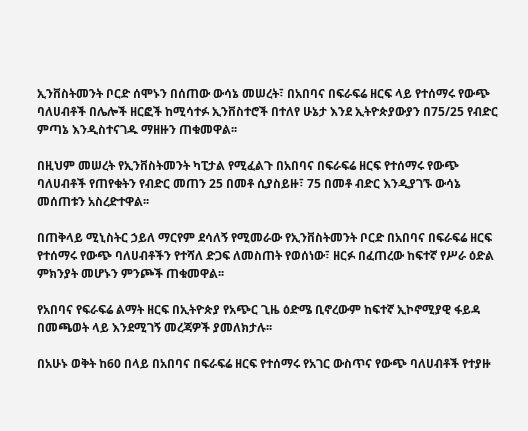ኢንቨስትመንት ቦርድ ሰሞኑን በሰጠው ውሳኔ መሠረት፣ በአበባና በፍራፍሬ ዘርፍ ላይ የተሰማሩ የውጭ ባለሀብቶች በሌሎች ዘርፎች ከሚሳተፉ ኢንቨስተሮች በተለየ ሁኔታ እንደ ኢትዮጵያውያን በ75/25 የብድር ምጣኔ እንዲስተናገዱ ማዘዙን ጠቁመዋል፡፡

በዚህም መሠረት የኢንቨስትመንት ካፒታል የሚፈልጉ በአበባና በፍራፍሬ ዘርፍ የተሰማሩ የውጭ ባለሀብቶች የጠየቁትን የብድር መጠን 25 በመቶ ሲያስይዙ፣ 75 በመቶ ብድር እንዲያገኙ ውሳኔ መሰጠቱን አስረድተዋል፡፡

በጠቅላይ ሚኒስትር ኃይለ ማርየም ደሳለኝ የሚመራው የኢንቨስትመንት ቦርድ በአበባና በፍራፍሬ ዘርፍ የተሰማሩ የውጭ ባለሀብቶችን የተሻለ ድጋፍ ለመስጠት የወሰነው፣ ዘርፉ በፈጠረው ከፍተኛ የሥራ ዕድል ምክንያት መሆኑን ምንጮች ጠቁመዋል፡፡

የአበባና የፍራፍሬ ልማት ዘርፍ በኢትዮጵያ የአጭር ጊዜ ዕድሜ ቢኖረውም ከፍተኛ ኢኮኖሚያዊ ፋይዳ በመጫወት ላይ እንደሚገኝ መረጃዎች ያመለክታሉ፡፡

በአሁኑ ወቅት ከ60 በላይ በአበባና በፍራፍሬ ዘርፍ የተሰማሩ የአገር ውስጥና የውጭ ባለሀብቶች የተያዙ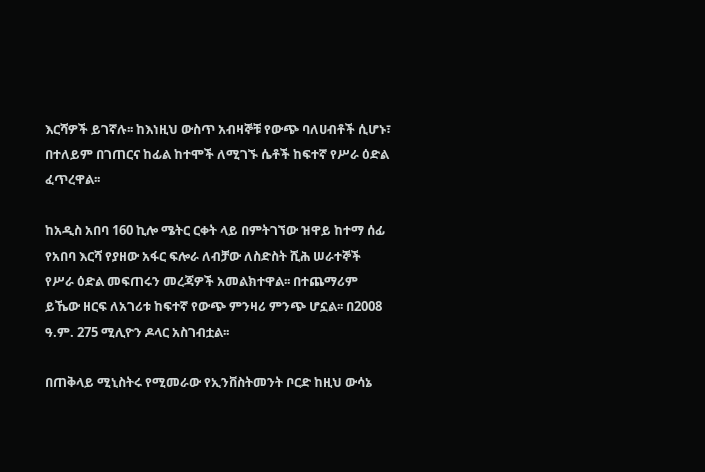እርሻዎች ይገኛሉ፡፡ ከእነዚህ ውስጥ አብዛኞቹ የውጭ ባለሀብቶች ሲሆኑ፣ በተለይም በገጠርና ከፊል ከተሞች ለሚገኙ ሴቶች ከፍተኛ የሥራ ዕድል ፈጥረዋል፡፡

ከአዲስ አበባ 160 ኪሎ ሜትር ርቀት ላይ በምትገኘው ዝዋይ ከተማ ሰፊ የአበባ እርሻ የያዘው አፋር ፍሎራ ለብቻው ለስድስት ሺሕ ሠራተኞች የሥራ ዕድል መፍጠሩን መረጃዎች አመልክተዋል፡፡ በተጨማሪም ይኼው ዘርፍ ለአገሪቱ ከፍተኛ የውጭ ምንዛሪ ምንጭ ሆኗል፡፡ በ2008 ዓ.ም. 275 ሚሊዮን ዶላር አስገብቷል፡፡

በጠቅላይ ሚኒስትሩ የሚመራው የኢንቨስትመንት ቦርድ ከዚህ ውሳኔ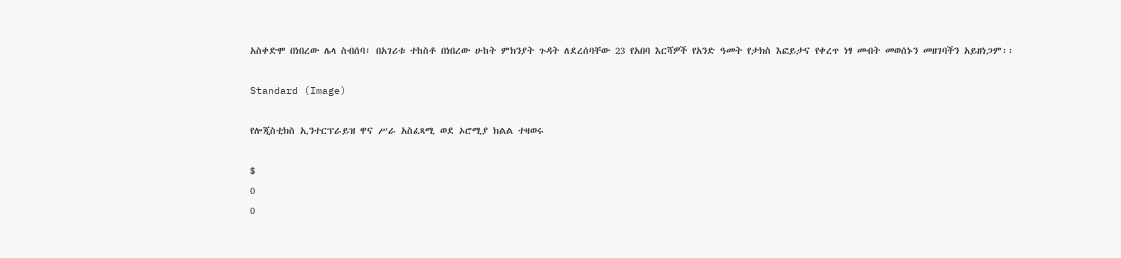አስቀድሞ በነበረው ሌላ ስብሰባ፣ በአገሪቱ ተከስቶ በነበረው ሁከት ምክንያት ጉዳት ለደረሰባቸው 23 የአበባ እርሻዎች የአንድ ዓመት የታክስ እፎይታና የቀረጥ ነፃ መብት መወሰኑን መዘገባችን አይዘነጋም፡፡

Standard (Image)

የሎጂስቲክስ ኢንተርፕራይዝ ዋና ሥራ አስፈጻሚ ወደ ኦሮሚያ ክልል ተዛወሩ

$
0
0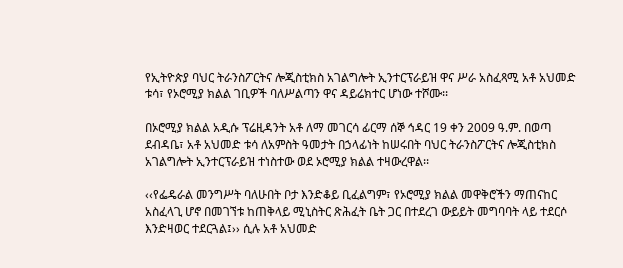የኢትዮጵያ ባህር ትራንስፖርትና ሎጂስቲክስ አገልግሎት ኢንተርፕራይዝ ዋና ሥራ አስፈጻሚ አቶ አህመድ ቱሳ፣ የኦሮሚያ ክልል ገቢዎች ባለሥልጣን ዋና ዳይሬክተር ሆነው ተሾሙ፡፡

በኦሮሚያ ክልል አዲሱ ፕሬዚዳንት አቶ ለማ መገርሳ ፊርማ ሰኞ ኅዳር 19 ቀን 2009 ዓ.ም. በወጣ ደብዳቤ፣ አቶ አህመድ ቱሳ ለአምስት ዓመታት በኃላፊነት ከሠሩበት ባህር ትራንስፖርትና ሎጂስቲክስ አገልግሎት ኢንተርፕራይዝ ተነስተው ወደ ኦሮሚያ ክልል ተዛውረዋል፡፡

‹‹የፌዴራል መንግሥት ባለሁበት ቦታ እንድቆይ ቢፈልግም፣ የኦሮሚያ ክልል መዋቅሮችን ማጠናከር አስፈላጊ ሆኖ በመገኘቱ ከጠቅላይ ሚኒስትር ጽሕፈት ቤት ጋር በተደረገ ውይይት መግባባት ላይ ተደርሶ እንድዛወር ተደርጓል፤›› ሲሉ አቶ አህመድ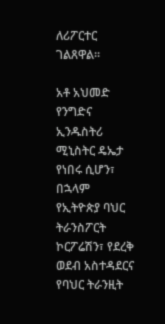ለሪፖርተር ገልጸዋል፡፡

አቶ አህመድ የንግድና ኢንዱስትሪ ሚኒስትር ዴኤታ የነበሩ ሲሆን፣ በኋላም የኢትዮጵያ ባህር ትራንስፖርት ኮርፖሬሽን፣ የደረቅ ወደብ አስተዳደርና የባህር ትራንዚት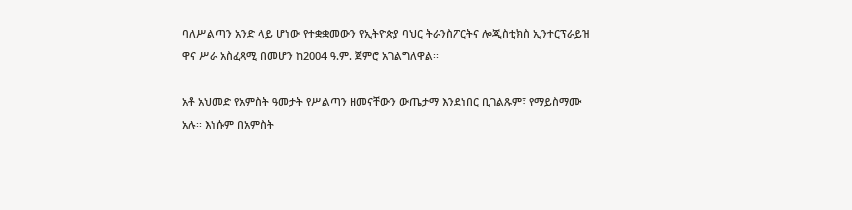ባለሥልጣን አንድ ላይ ሆነው የተቋቋመውን የኢትዮጵያ ባህር ትራንስፖርትና ሎጂስቲክስ ኢንተርፕራይዝ ዋና ሥራ አስፈጻሚ በመሆን ከ2004 ዓ.ም. ጀምሮ አገልግለዋል፡፡

አቶ አህመድ የአምስት ዓመታት የሥልጣን ዘመናቸውን ውጤታማ እንደነበር ቢገልጹም፣ የማይስማሙ አሉ፡፡ እነሱም በአምስት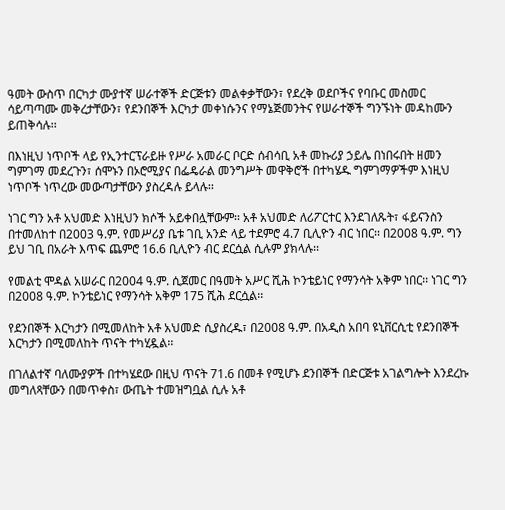ዓመት ውስጥ በርካታ ሙያተኛ ሠራተኞች ድርጅቱን መልቀቃቸውን፣ የደረቅ ወደቦችና የባቡር መስመር ሳይጣጣሙ መቅረታቸውን፣ የደንበኞች እርካታ መቀነሱንና የማኔጅመንትና የሠራተኞች ግንኙነት መዳከሙን ይጠቅሳሉ፡፡

በእነዚህ ነጥቦች ላይ የኢንተርፕራይዙ የሥራ አመራር ቦርድ ሰብሳቢ አቶ መኩሪያ ኃይሌ በነበሩበት ዘመን ግምገማ መደረጉን፣ ሰሞኑን በኦሮሚያና በፌዴራል መንግሥት መዋቅሮች በተካሄዱ ግምገማዎችም እነዚህ ነጥቦች ነጥረው መውጣታቸውን ያስረዳሉ ይላሉ፡፡

ነገር ግን አቶ አህመድ እነዚህን ክሶች አይቀበሏቸውም፡፡ አቶ አህመድ ለሪፖርተር እንደገለጹት፣ ፋይናንስን በተመለከተ በ2003 ዓ.ም. የመሥሪያ ቤቱ ገቢ አንድ ላይ ተደምሮ 4.7 ቢሊዮን ብር ነበር፡፡ በ2008 ዓ.ም. ግን ይህ ገቢ በአራት እጥፍ ጨምሮ 16.6 ቢሊዮን ብር ደርሷል ሲሉም ያክላሉ፡፡

የመልቲ ሞዳል አሠራር በ2004 ዓ.ም. ሲጀመር በዓመት አሥር ሺሕ ኮንቴይነር የማንሳት አቅም ነበር፡፡ ነገር ግን በ2008 ዓ.ም. ኮንቴይነር የማንሳት አቅም 175 ሺሕ ደርሷል፡፡

የደንበኞች እርካታን በሚመለከት አቶ አህመድ ሲያስረዱ፣ በ2008 ዓ.ም. በአዲስ አበባ ዩኒቨርሲቲ የደንበኞች እርካታን በሚመለከት ጥናት ተካሂዷል፡፡

በገለልተኛ ባለሙያዎች በተካሄደው በዚህ ጥናት 71.6 በመቶ የሚሆኑ ደንበኞች በድርጅቱ አገልግሎት እንደረኩ መግለጻቸውን በመጥቀስ፣ ውጤት ተመዝግቧል ሲሉ አቶ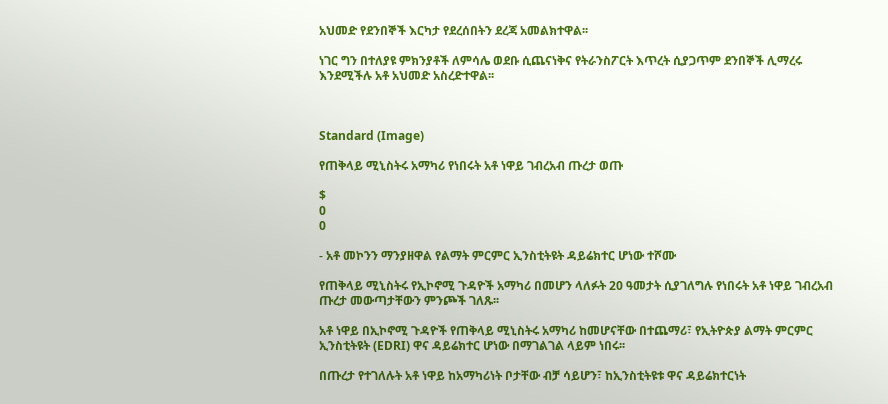አህመድ የደንበኞች እርካታ የደረሰበትን ደረጃ አመልክተዋል፡፡

ነገር ግን በተለያዩ ምክንያቶች ለምሳሌ ወደቡ ሲጨናነቅና የትራንስፖርት እጥረት ሲያጋጥም ደንበኞች ሊማረሩ እንደሚችሉ አቶ አህመድ አስረድተዋል፡፡



Standard (Image)

የጠቅላይ ሚኒስትሩ አማካሪ የነበሩት አቶ ነዋይ ገብረአብ ጡረታ ወጡ

$
0
0

- አቶ መኮንን ማንያዘዋል የልማት ምርምር ኢንስቲትዩት ዳይሬክተር ሆነው ተሾሙ

የጠቅላይ ሚኒስትሩ የኢኮኖሚ ጉዳዮች አማካሪ በመሆን ላለፉት 20 ዓመታት ሲያገለግሉ የነበሩት አቶ ነዋይ ገብረአብ ጡረታ መውጣታቸውን ምንጮች ገለጹ፡፡

አቶ ነዋይ በኢኮኖሚ ጉዳዮች የጠቅላይ ሚኒስትሩ አማካሪ ከመሆናቸው በተጨማሪ፣ የኢትዮጵያ ልማት ምርምር ኢንስቲትዩት (EDRI) ዋና ዳይሬክተር ሆነው በማገልገል ላይም ነበሩ፡፡

በጡረታ የተገለሉት አቶ ነዋይ ከአማካሪነት ቦታቸው ብቻ ሳይሆን፣ ከኢንስቲትዩቱ ዋና ዳይሬክተርነት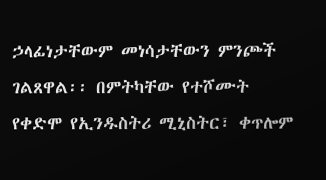ኃላፊነታቸውም መነሳታቸውን ምንጮች ገልጸዋል፡፡ በምትካቸው የተሾሙት የቀድሞ የኢንዱስትሪ ሚኒስትር፣ ቀጥሎም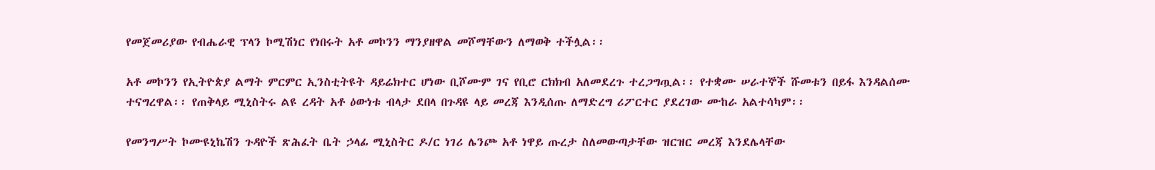የመጀመሪያው የብሔራዊ ፕላን ኮሚሽነር የነበሩት አቶ መኮንን ማንያዘዋል መሾማቸውን ለማወቅ ተችሏል፡፡

አቶ መኮንን የኢትዮጵያ ልማት ምርምር ኢንስቲትዩት ዳይሬክተር ሆነው ቢሾሙም ገና የቢሮ ርክክብ አለመደረጉ ተረጋግጧል፡፡ የተቋሙ ሠራተኞች ሹመቱን በይፋ እንዳልሰሙ ተናግረዋል፡፡ የጠቅላይ ሚኒስትሩ ልዩ ረዳት አቶ ዕውነቱ ብላታ ደበላ በጉዳዩ ላይ መረጃ እንዲሰጡ ለማድረግ ሪፖርተር ያደረገው ሙከራ አልተሳካም፡፡

የመንግሥት ኮሙዩኒኬሽን ጉዳዮች ጽሕፈት ቤት ኃላፊ ሚኒስትር ዶ/ር ነገሪ ሌንጮ አቶ ነዋይ ጡረታ ስለመውጣታቸው ዝርዝር መረጃ እንደሌላቸው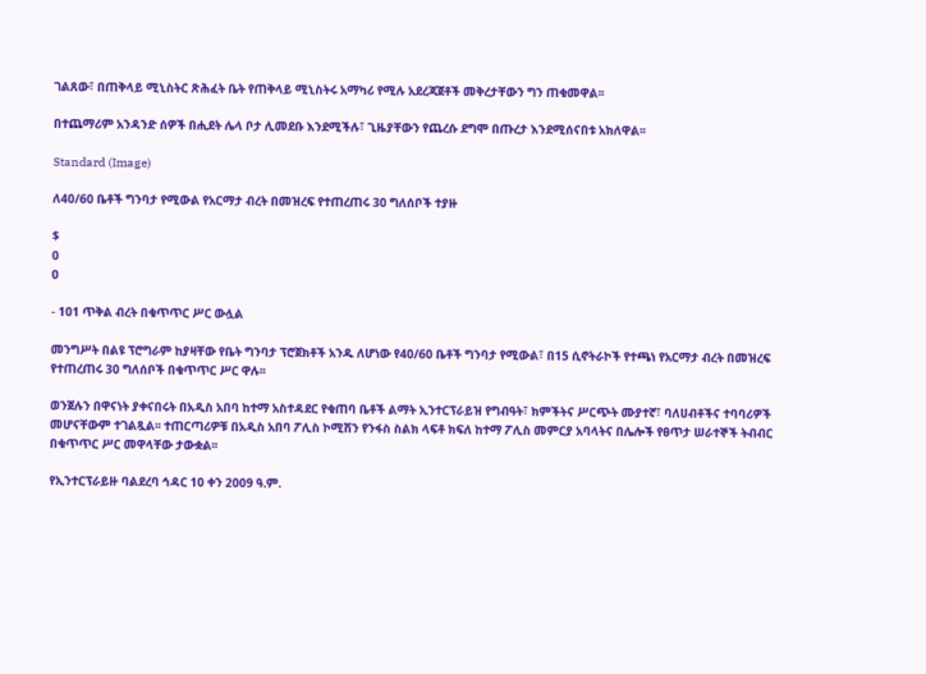ገልጸው፣ በጠቅላይ ሚኒስትር ጽሕፈት ቤት የጠቅላይ ሚኒስትሩ አማካሪ የሚሉ አደረጃጀቶች መቅረታቸውን ግን ጠቁመዋል፡፡

በተጨማሪም አንዳንድ ሰዎች በሒደት ሌላ ቦታ ሊመደቡ እንደሚችሉ፣ ጊዜያቸውን የጨረሱ ደግሞ በጡረታ እንደሚሰናበቱ አክለዋል፡፡

Standard (Image)

ለ40/60 ቤቶች ግንባታ የሚውል የአርማታ ብረት በመዝረፍ የተጠረጠሩ 30 ግለሰቦች ተያዙ

$
0
0

- 101 ጥቅል ብረት በቁጥጥር ሥር ውሏል

መንግሥት በልዩ ፕሮግራም ከያዛቸው የቤት ግንባታ ፕሮጀክቶች አንዱ ለሆነው የ40/60 ቤቶች ግንባታ የሚውል፣ በ15 ሲኖትራኮች የተጫነ የአርማታ ብረት በመዝረፍ የተጠረጠሩ 30 ግለሰቦች በቁጥጥር ሥር ዋሉ፡፡

ወንጀሉን በዋናነት ያቀናበሩት በአዲስ አበባ ከተማ አስተዳደር የቁጠባ ቤቶች ልማት ኢንተርፕራይዝ የግብዓት፣ ክምችትና ሥርጭት ሙያተኛ፣ ባለሀብቶችና ተባባሪዎች መሆናቸውም ተገልጿል፡፡ ተጠርጣሪዎቹ በአዲስ አበባ ፖሊስ ኮሚሽን የንፋስ ስልክ ላፍቶ ክፍለ ከተማ ፖሊስ መምርያ አባላትና በሌሎች የፀጥታ ሠራተኞች ትብብር በቁጥጥር ሥር መዋላቸው ታውቋል፡፡

የኢንተርፕራይዙ ባልደረባ ኅዳር 10 ቀን 2009 ዓ.ም.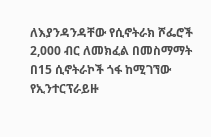ለእያንዳንዳቸው የሲኖትራክ ሾፌሮች 2,000 ብር ለመክፈል በመስማማት በ15 ሲኖትራኮች ጎፋ ከሚገኘው የኢንተርፕራይዙ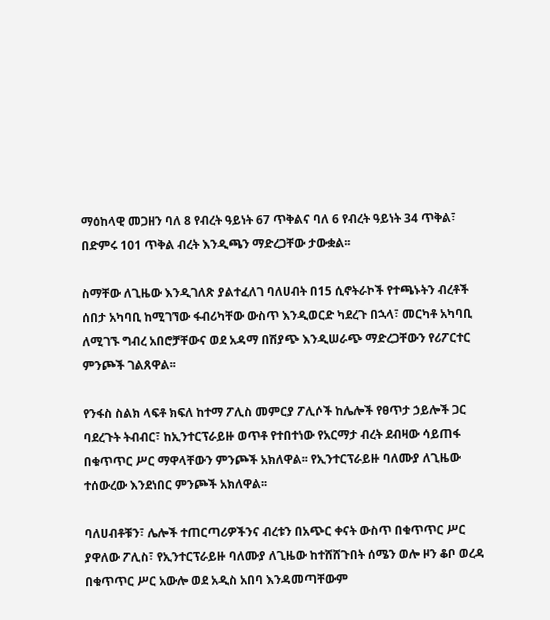ማዕከላዊ መጋዘን ባለ 8 የብረት ዓይነት 67 ጥቅልና ባለ 6 የብረት ዓይነት 34 ጥቅል፣ በድምሩ 101 ጥቅል ብረት እንዲጫን ማድረጋቸው ታውቋል፡፡

ስማቸው ለጊዜው እንዲገለጽ ያልተፈለገ ባለሀብት በ15 ሲኖትራኮች የተጫኑትን ብረቶች ሰበታ አካባቢ ከሚገኘው ፋብሪካቸው ውስጥ እንዲወርድ ካደረጉ በኋላ፣ መርካቶ አካባቢ ለሚገኙ ግብረ አበሮቻቸውና ወደ አዳማ በሽያጭ እንዲሠራጭ ማድረጋቸውን የሪፖርተር ምንጮች ገልጸዋል፡፡

የንፋስ ስልክ ላፍቶ ክፍለ ከተማ ፖሊስ መምርያ ፖሊሶች ከሌሎች የፀጥታ ኃይሎች ጋር ባደረጉት ትብብር፣ ከኢንተርፕራይዙ ወጥቶ የተበተነው የአርማታ ብረት ደብዛው ሳይጠፋ በቁጥጥር ሥር ማዋላቸውን ምንጮች አክለዋል፡፡ የኢንተርፕራይዙ ባለሙያ ለጊዜው ተሰውረው እንደነበር ምንጮች አክለዋል፡፡

ባለሀብቶቹን፣ ሌሎች ተጠርጣሪዎችንና ብረቱን በአጭር ቀናት ውስጥ በቁጥጥር ሥር ያዋለው ፖሊስ፣ የኢንተርፕራይዙ ባለሙያ ለጊዜው ከተሸሸጉበት ሰሜን ወሎ ዞን ቆቦ ወረዳ በቁጥጥር ሥር አውሎ ወደ አዲስ አበባ እንዳመጣቸውም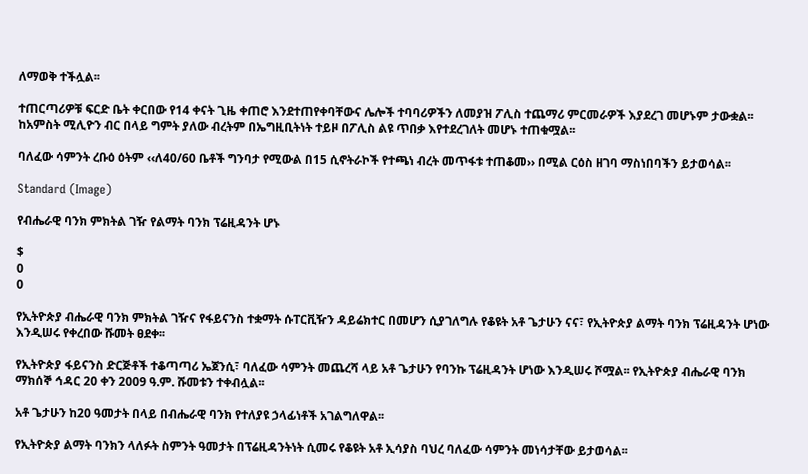ለማወቅ ተችሏል፡፡

ተጠርጣሪዎቹ ፍርድ ቤት ቀርበው የ14 ቀናት ጊዜ ቀጠሮ እንደተጠየቀባቸውና ሌሎች ተባባሪዎችን ለመያዝ ፖሊስ ተጨማሪ ምርመራዎች እያደረገ መሆኑም ታውቋል፡፡ ከአምስት ሚሊዮን ብር በላይ ግምት ያለው ብረትም በኤግዚቢትነት ተይዞ በፖሊስ ልዩ ጥበቃ እየተደረገለት መሆኑ ተጠቁሟል፡፡

ባለፈው ሳምንት ረቡዕ ዕትም ‹‹ለ40/60 ቤቶች ግንባታ የሚውል በ15 ሲኖትራኮች የተጫነ ብረት መጥፋቱ ተጠቆመ›› በሚል ርዕስ ዘገባ ማስነበባችን ይታወሳል፡፡

Standard (Image)

የብሔራዊ ባንክ ምክትል ገዥ የልማት ባንክ ፕሬዚዳንት ሆኑ

$
0
0

የኢትዮጵያ ብሔራዊ ባንክ ምክትል ገዥና የፋይናንስ ተቋማት ሱፐርቪዥን ዳይሬክተር በመሆን ሲያገለግሉ የቆዩት አቶ ጌታሁን ናና፣ የኢትዮጵያ ልማት ባንክ ፕሬዚዳንት ሆነው እንዲሠሩ የቀረበው ሹመት ፀደቀ፡፡

የኢትዮጵያ ፋይናንስ ድርጅቶች ተቆጣጣሪ ኤጀንሲ፣ ባለፈው ሳምንት መጨረሻ ላይ አቶ ጌታሁን የባንኩ ፕሬዚዳንት ሆነው እንዲሠሩ ሾሟል፡፡ የኢትዮጵያ ብሔራዊ ባንክ ማክሰኞ ኅዳር 20 ቀን 2009 ዓ.ም. ሹመቱን ተቀብሏል፡፡

አቶ ጌታሁን ከ20 ዓመታት በላይ በብሔራዊ ባንክ የተለያዩ ኃላፊነቶች አገልግለዋል፡፡

የኢትዮጵያ ልማት ባንክን ላለፉት ስምንት ዓመታት በፕሬዚዳንትነት ሲመሩ የቆዩት አቶ ኢሳያስ ባህረ ባለፈው ሳምንት መነሳታቸው ይታወሳል፡፡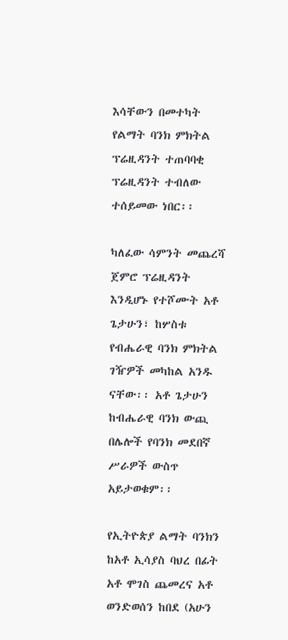እሳቸውን በመተካት የልማት ባንክ ምክትል ፕሬዚዳንት ተጠባባቂ ፕሬዚዳንት ተብለው ተሰይመው ነበር፡፡

ካለፈው ሳምንት መጨረሻ ጀምሮ ፕሬዚዳንት እንዲሆኑ የተሾሙት አቶ ጌታሁን፣ ከሦስቱ የብሔራዊ ባንክ ምክትል ገዥዎች መካከል አንዱ ናቸው፡፡ አቶ ጌታሁን ከብሔራዊ ባንክ ውጪ በሌሎች የባንክ መደበኛ ሥራዎች ውስጥ አይታወቁም፡፡

የኢትዮጵያ ልማት ባንክን ከአቶ ኢሳያስ ባህረ በፊት አቶ ሞገስ ጨመረና አቶ ወንድወሰን ከበደ (አሁን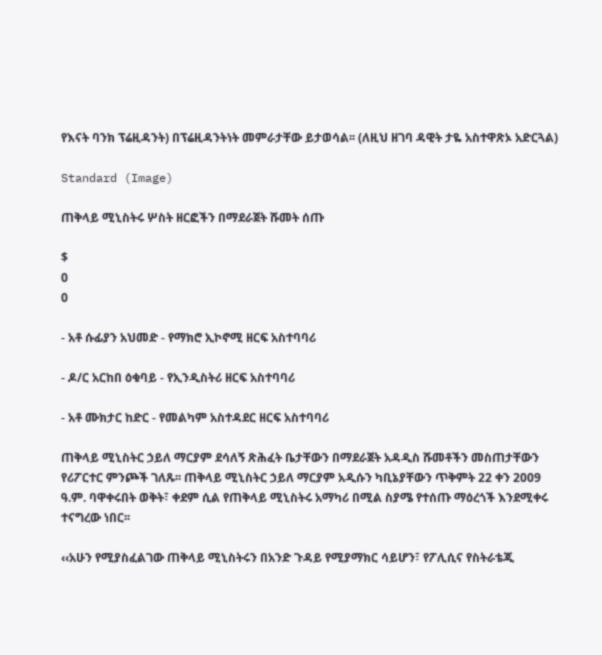የእናት ባንክ ፕሬዚዳንት) በፕሬዚዳንትነት መምራታቸው ይታወሳል፡፡ (ለዚህ ዘገባ ዳዊት ታዬ አስተዋጽኦ አድርጓል)

Standard (Image)

ጠቅላይ ሚኒስትሩ ሦስት ዘርፎችን በማደራጀት ሹመት ሰጡ

$
0
0

- አቶ ሱፊያን አህመድ - የማክሮ ኢኮኖሚ ዘርፍ አስተባባሪ

- ዶ/ር አርከበ ዕቁባይ - የኢንዲስትሪ ዘርፍ አስተባባሪ

- አቶ ሙክታር ከድር - የመልካም አስተዳደር ዘርፍ አስተባባሪ

ጠቅላይ ሚኒስትር ኃይለ ማርያም ደሳለኝ ጽሕፈት ቤታቸውን በማደራጀት አዳዲስ ሹመቶችን መስጠታቸውን የሪፖርተር ምንጮች ገለጹ፡፡ ጠቅላይ ሚኒስትር ኃይለ ማርያም አዲሱን ካቢኔያቸውን ጥቅምት 22 ቀን 2009 ዓ.ም. ባዋቀሩበት ወቅት፣ ቀደም ሲል የጠቅላይ ሚኒስትሩ አማካሪ በሚል ስያሜ የተሰጡ ማዕረጎች እንደሚቀሩ ተናግረው ነበር፡፡

‹‹አሁን የሚያስፈልገው ጠቅላይ ሚኒስትሩን በአንድ ጉዳይ የሚያማክር ሳይሆን፣ የፖሊሲና የስትራቴጂ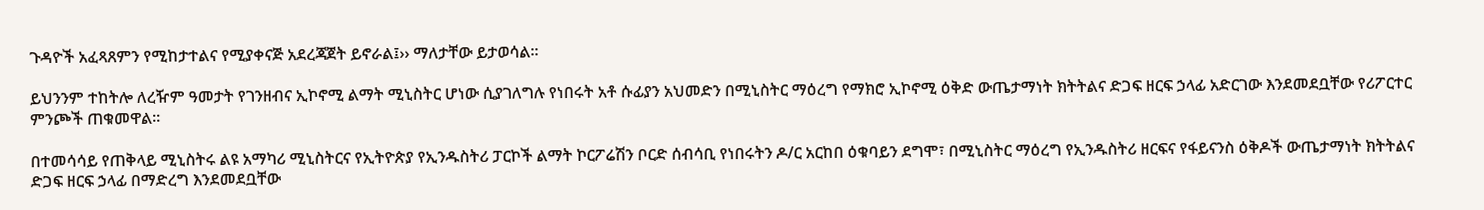ጉዳዮች አፈጻጸምን የሚከታተልና የሚያቀናጅ አደረጃጀት ይኖራል፤›› ማለታቸው ይታወሳል፡፡

ይህንንም ተከትሎ ለረዥም ዓመታት የገንዘብና ኢኮኖሚ ልማት ሚኒስትር ሆነው ሲያገለግሉ የነበሩት አቶ ሱፊያን አህመድን በሚኒስትር ማዕረግ የማክሮ ኢኮኖሚ ዕቅድ ውጤታማነት ክትትልና ድጋፍ ዘርፍ ኃላፊ አድርገው እንደመደቧቸው የሪፖርተር ምንጮች ጠቁመዋል፡፡

በተመሳሳይ የጠቅላይ ሚኒስትሩ ልዩ አማካሪ ሚኒስትርና የኢትዮጵያ የኢንዱስትሪ ፓርኮች ልማት ኮርፖሬሽን ቦርድ ሰብሳቢ የነበሩትን ዶ/ር አርከበ ዕቁባይን ደግሞ፣ በሚኒስትር ማዕረግ የኢንዱስትሪ ዘርፍና የፋይናንስ ዕቅዶች ውጤታማነት ክትትልና ድጋፍ ዘርፍ ኃላፊ በማድረግ እንደመደቧቸው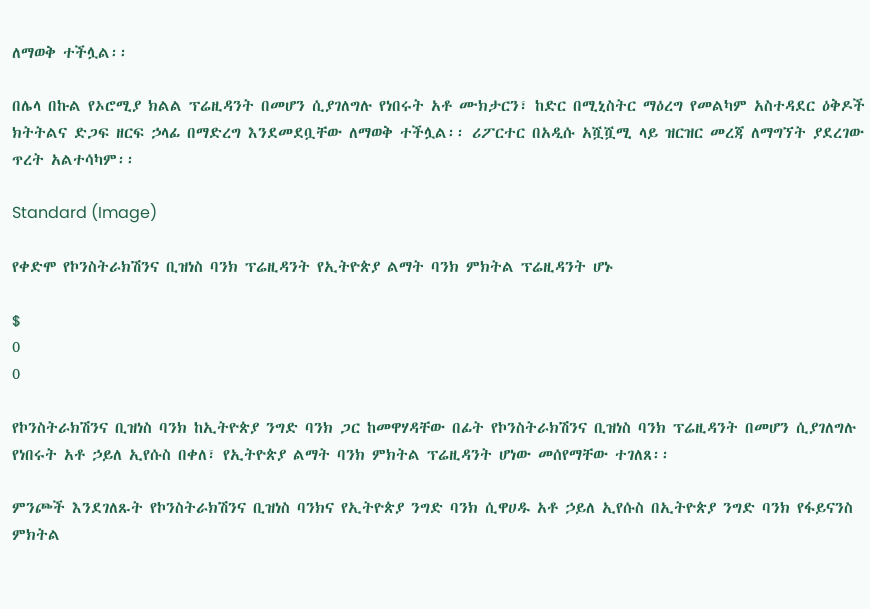ለማወቅ ተችሏል፡፡

በሌላ በኩል የኦሮሚያ ክልል ፕሬዚዳንት በመሆን ሲያገለግሉ የነበሩት አቶ ሙክታርን፣ ከድር በሚኒስትር ማዕረግ የመልካም አስተዳደር ዕቅዶች ክትትልና ድጋፍ ዘርፍ ኃላፊ በማድረግ እንደመደቧቸው ለማወቅ ተችሏል፡፡ ሪፖርተር በአዲሱ አሿሿሚ ላይ ዝርዝር መረጃ ለማግኘት ያደረገው ጥረት አልተሳካም፡፡

Standard (Image)

የቀድሞ የኮንስትራክሽንና ቢዝነስ ባንክ ፕሬዚዳንት የኢትዮጵያ ልማት ባንክ ምክትል ፕሬዚዳንት ሆኑ

$
0
0

የኮንስትራክሽንና ቢዝነስ ባንክ ከኢትዮጵያ ንግድ ባንክ ጋር ከመዋሃዳቸው በፊት የኮንስትራክሽንና ቢዝነስ ባንክ ፕሬዚዳንት በመሆን ሲያገለግሉ የነበሩት አቶ ኃይለ ኢየሱስ በቀለ፣ የኢትዮጵያ ልማት ባንክ ምክትል ፕሬዚዳንት ሆነው መሰየማቸው ተገለጸ፡፡

ምንጮች እንደገለጹት የኮንስትራክሽንና ቢዝነስ ባንክና የኢትዮጵያ ንግድ ባንክ ሲዋሀዱ አቶ ኃይለ ኢየሱስ በኢትዮጵያ ንግድ ባንክ የፋይናንስ ምክትል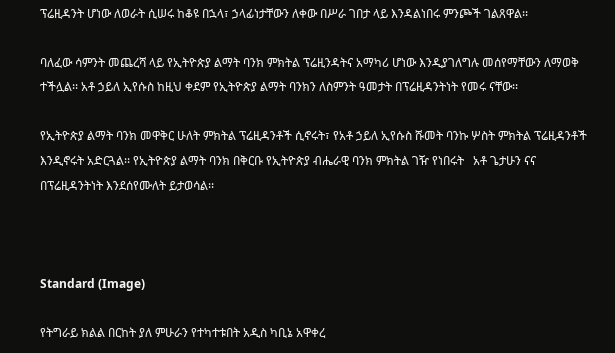ፕሬዚዳንት ሆነው ለወራት ሲሠሩ ከቆዩ በኋላ፣ ኃላፊነታቸውን ለቀው በሥራ ገበታ ላይ እንዳልነበሩ ምንጮች ገልጸዋል፡፡

ባለፈው ሳምንት መጨረሻ ላይ የኢትዮጵያ ልማት ባንክ ምክትል ፕሬዚንዳትና አማካሪ ሆነው እንዲያገለግሉ መሰየማቸውን ለማወቅ ተችሏል፡፡ አቶ ኃይለ ኢየሱስ ከዚህ ቀደም የኢትዮጵያ ልማት ባንክን ለስምንት ዓመታት በፕሬዚዳንትነት የመሩ ናቸው፡፡

የኢትዮጵያ ልማት ባንክ መዋቅር ሁለት ምክትል ፕሬዚዳንቶች ሲኖሩት፣ የአቶ ኃይለ ኢየሱስ ሹመት ባንኩ ሦስት ምክትል ፕሬዚዳንቶች እንዲኖሩት አድርጓል፡፡ የኢትዮጵያ ልማት ባንክ በቅርቡ የኢትዮጵያ ብሔራዊ ባንክ ምክትል ገዥ የነበሩት   አቶ ጌታሁን ናና በፕሬዚዳንትነት እንደሰየሙለት ይታወሳል፡፡



Standard (Image)

የትግራይ ክልል በርከት ያለ ምሁራን የተካተቱበት አዲስ ካቢኔ አዋቀረ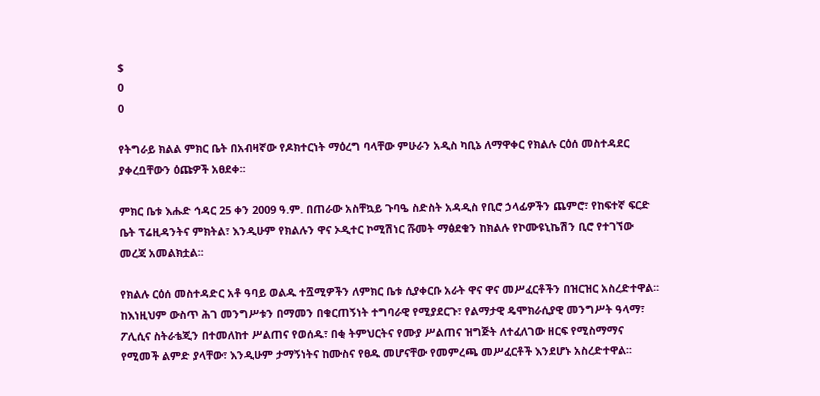$
0
0

የትግራይ ክልል ምክር ቤት በአብዛኛው የዶክተርነት ማዕረግ ባላቸው ምሁራን አዲስ ካቢኔ ለማዋቀር የክልሉ ርዕሰ መስተዳደር ያቀረቧቸውን ዕጩዎች አፀደቀ፡፡

ምክር ቤቱ እሑድ ኅዳር 25 ቀን 2009 ዓ.ም. በጠራው አስቸኳይ ጉባዔ ስድስት አዳዲስ የቢሮ ኃላፊዎችን ጨምሮ፣ የከፍተኛ ፍርድ ቤት ፕሬዚዳንትና ምክትል፣ እንዲሁም የክልሉን ዋና ኦዲተር ኮሚሽነር ሹመት ማፅደቁን ከክልሉ የኮሙዩኒኬሽን ቢሮ የተገኘው መረጃ አመልክቷል፡፡

የክልሉ ርዕሰ መስተዳድር አቶ ዓባይ ወልዱ ተሿሚዎችን ለምክር ቤቱ ሲያቀርቡ አራት ዋና ዋና መሥፈርቶችን በዝርዝር አስረድተዋል፡፡ ከእነዚህም ውስጥ ሕገ መንግሥቱን በማመን በቁርጠኝነት ተግባራዊ የሚያደርጉ፣ የልማታዊ ዴሞክራሲያዊ መንግሥት ዓላማ፣ ፖሊሲና ስትራቴጂን በተመለከተ ሥልጠና የወሰዱ፣ በቂ ትምህርትና የሙያ ሥልጠና ዝግጅት ለተፈለገው ዘርፍ የሚስማማና የሚመች ልምድ ያላቸው፣ እንዲሁም ታማኝነትና ከሙስና የፀዱ መሆናቸው የመምረጫ መሥፈርቶች እንደሆኑ አስረድተዋል፡፡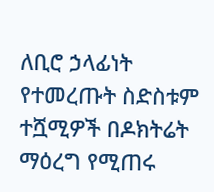ለቢሮ ኃላፊነት የተመረጡት ስድስቱም ተሿሚዎች በዶክትሬት ማዕረግ የሚጠሩ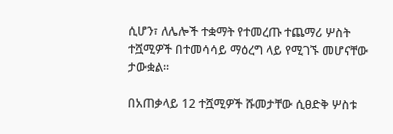ሲሆን፣ ለሌሎች ተቋማት የተመረጡ ተጨማሪ ሦስት ተሿሚዎች በተመሳሳይ ማዕረግ ላይ የሚገኙ መሆናቸው ታውቋል፡፡

በአጠቃላይ 12 ተሿሚዎች ሹመታቸው ሲፀድቅ ሦስቱ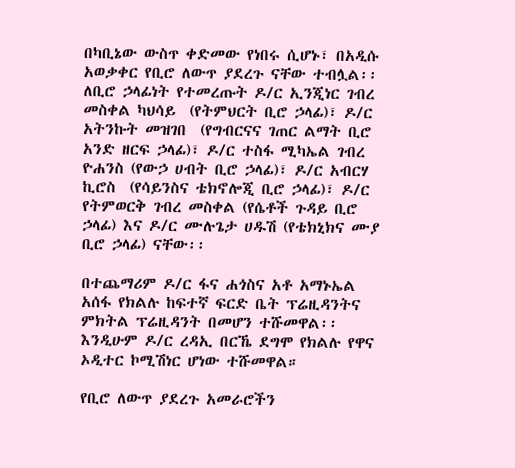በካቢኔው ውስጥ ቀድመው የነበሩ ሲሆኑ፣ በአዲሱ አወቃቀር የቢሮ ለውጥ ያደረጉ ናቸው ተብሏል፡፡ ለቢሮ ኃላፊነት የተመረጡት ዶ/ር ኢንጂነር ገብረ መስቀል ካህሳይ  (የትምህርት ቢሮ ኃላፊ)፣ ዶ/ር አትንኩት መዝገበ  (የግብርናና ገጠር ልማት ቢሮ አንድ ዘርፍ ኃላፊ)፣ ዶ/ር ተስፋ ሚካኤል ገብረ ዮሐንስ (የውኃ ሀብት ቢሮ ኃላፊ)፣ ዶ/ር አብርሃ ኪሮስ  (የሳይንስና ቴክኖሎጂ ቢሮ ኃላፊ)፣ ዶ/ር የትምወርቅ ገብረ መስቀል (የሴቶች ጉዳይ ቢሮ ኃላፊ) እና ዶ/ር ሙሉጌታ ሀዱሽ (የቴክኒክና ሙያ ቢሮ ኃላፊ) ናቸው፡፡

በተጨማሪም ዶ/ር ፋና ሐጎስና አቶ አማኑኤል አሰፋ የክልሉ ከፍተኛ ፍርድ ቤት ፕሬዚዳንትና ምክትል ፕሬዚዳንት በመሆን ተሹመዋል፡፡ እንዲሁም ዶ/ር ረዳኢ በርኼ ደግሞ የክልሉ የዋና ኦዲተር ኮሚሽነር ሆነው ተሹመዋል።

የቢሮ ለውጥ ያደረጉ አመራሮችን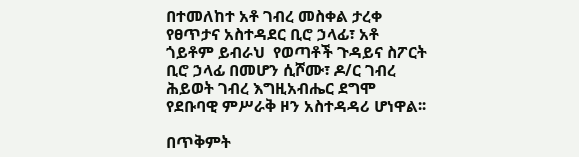በተመለከተ አቶ ገብረ መስቀል ታረቀ የፀጥታና አስተዳደር ቢሮ ኃላፊ፣ አቶ ጎይቶም ይብራህ  የወጣቶች ጉዳይና ስፖርት ቢሮ ኃላፊ በመሆን ሲሾሙ፣ ዶ/ር ገብረ ሕይወት ገብረ እግዚአብሔር ደግሞ የደቡባዊ ምሥራቅ ዞን አስተዳዳሪ ሆነዋል፡፡

በጥቅምት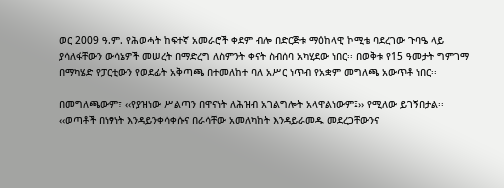ወር 2009 ዓ.ም. የሕወሓት ከፍተኛ አመራሮች ቀደም ብሎ በድርጅቱ ማዕከላዊ ኮሚቴ ባደረገው ጉባዔ ላይ ያሳለፋቸውን ውሳኔዎች መሠረት በማድረግ ለስምንት ቀናት ስብሰባ አካሂደው ነበር፡፡ በወቅቱ የ15 ዓመታት ግምገማ በማካሄድ የፓርቲውን የወደፊት አቅጣጫ በተመለከተ ባለ አሥር ነጥብ የአቋም መግለጫ አውጥቶ ነበር፡፡

በመግለጫውም፣ ‹‹የያዝነው ሥልጣን በዋናነት ለሕዝብ አገልግሎት አላዋልነውም፤›› የሚለው ይገኝበታል፡፡ ‹‹ወጣቶች በነፃነት እንዳይንቀሳቀሱና በራሳቸው አመለካከት እንዳይራመዱ መደረጋቸውንና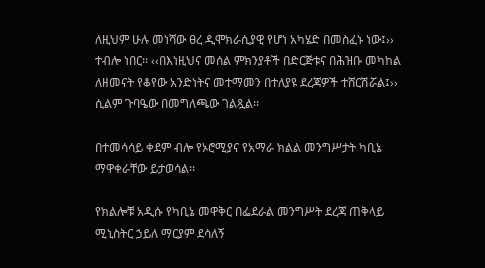ለዚህም ሁሉ መነሻው ፀረ ዲሞክራሲያዊ የሆነ አካሄድ በመስፈኑ ነው፤›› ተብሎ ነበር፡፡ ‹‹በእነዚህና መሰል ምክንያቶች በድርጅቱና በሕዝቡ መካከል ለዘመናት የቆየው አንድነትና መተማመን በተለያዩ ደረጃዎች ተሸርሽሯል፤›› ሲልም ጉባዔው በመግለጫው ገልጿል፡፡

በተመሳሳይ ቀደም ብሎ የኦሮሚያና የአማራ ክልል መንግሥታት ካቢኔ ማዋቀራቸው ይታወሳል፡፡

የክልሎቹ አዲሱ የካቢኔ መዋቅር በፌደራል መንግሥት ደረጃ ጠቅላይ ሚኒስትር ኃይለ ማርያም ደሳለኝ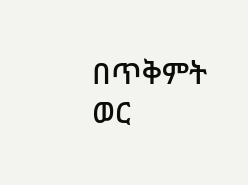በጥቅምት ወር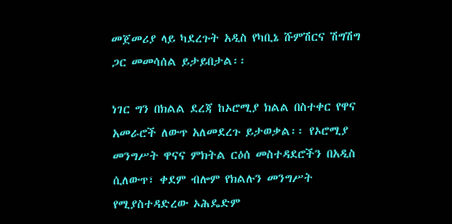መጀመሪያ ላይ ካደረጉት አዲስ የካቢኔ ሹምሽርና ሽግሽግ ጋር መመሳሰል ይታይበታል፡፡

ነገር ግን በክልል ደረጃ ከኦሮሚያ ክልል በስተቀር የዋና አመራሮች ለውጥ አለመደረጉ ይታወቃል፡፡ የኦሮሚያ መንግሥት ዋናና ምክትል ርዕሰ መስተዳደሮችን በአዲስ ሲለውጥ፣ ቀደም ብሎም የክልሉን መንግሥት የሚያስተዳድረው ኦሕዴድም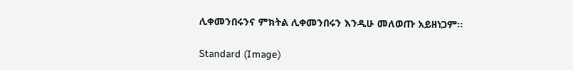ሊቀመንበሩንና ምክትል ሊቀመንበሩን እንዲሁ መለወጡ አይዘነጋም፡፡

Standard (Image)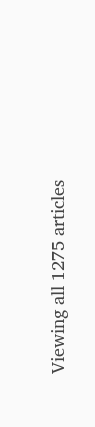Viewing all 1275 articles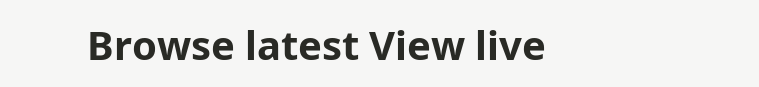Browse latest View live